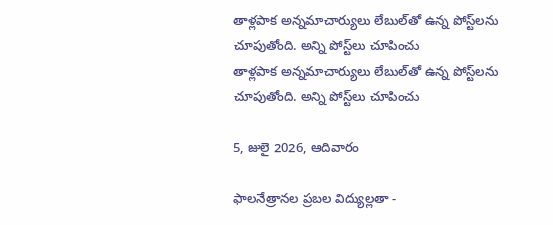తాళ్లపాక అన్నమాచార్యులు లేబుల్‌తో ఉన్న పోస్ట్‌లను చూపుతోంది. అన్ని పోస్ట్‌లు చూపించు
తాళ్లపాక అన్నమాచార్యులు లేబుల్‌తో ఉన్న పోస్ట్‌లను చూపుతోంది. అన్ని పోస్ట్‌లు చూపించు

5, జులై 2026, ఆదివారం

ఫాలనేత్రానల ప్రబల విద్యుల్లతా -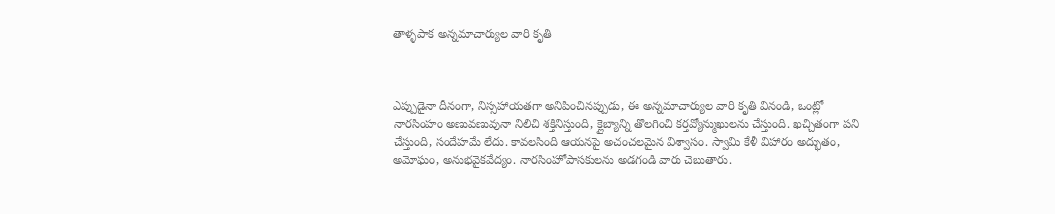తాళ్ళపాక అన్నమాచార్యుల వారి కృతి



ఎప్పుడైనా దీనంగా, నిస్సహాయతగా అనిపించినప్పుడు, ఈ అన్నమాచార్యుల వారి కృతి వినండి, ఒంట్లో నారసింహం అణువణువునా నిలిచి శక్తినిస్తుంది, క్లైబ్యాన్ని తొలగించి కర్తవ్యోన్ముఖులను చేస్తుంది. ఖచ్చితంగా పని చేస్తుంది, సందేహమే లేదు. కావలసింది ఆయనపై అచంచలమైన విశ్వాసం. స్వామి కేళీ విహారం అద్భుతం, అమోఘం, అనుభవైకవేద్యం. నారసింహోపాసకులను అడగండి వారు చెబుతారు.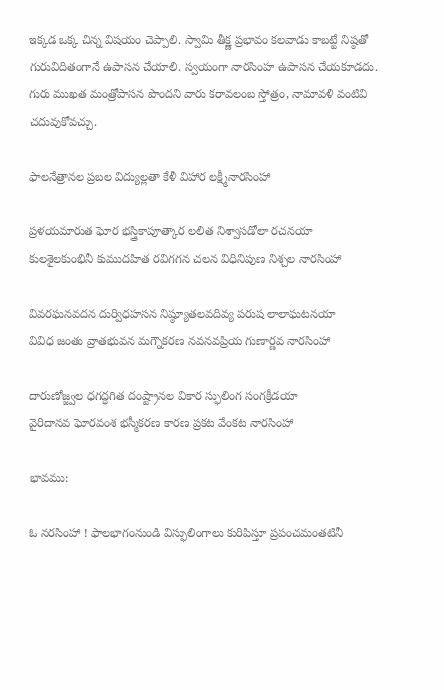ఇక్కడ ఒక్క చిన్న విషయం చెప్పాలి. స్వామి తీక్ష్ణ ప్రభావం కలవాడు కాబట్టే నిష్ఠతో గురువిదితంగానే ఉపాసన చేయాలి. స్వయంగా నారసింహ ఉపాసన చేయకూడదు. గురు ముఖత మంత్రోపాసన పొందని వారు కరావలంబ స్తోత్రం, నామావళి వంటివి చదువుకోవచ్చు.

ఫాలనేత్రానల ప్రబల విద్యుల్లతా కేళీ విహార లక్ష్మీనారసింహా

ప్రళయమారుత ఘోర భస్త్రికాపూత్కార లలిత నిశ్వాసడోలా రచనయా
కులశైలకుంభినీ కుముదహిత రవిగగన చలన విధినిపుణ నిశ్చల నారసింహా

వివరఘనవదన దుర్విధహసన నిష్ఠ్యూతలవదివ్య పరుష లాలాఘటనయా
వివిధ జంతు వ్రాతభువన మగ్నౌకరణ నవనవప్రియ గుణార్ణవ నారసింహా

దారుణోజ్జ్వల ధగద్ధగిత దంష్ట్రానల వికార స్ఫులింగ సంగక్రీడయా
వైరిదానవ ఘోరవంశ భస్మీకరణ కారణ ప్రకట వేంకట నారసింహా

భావము:

ఓ నరసింహా ! ఫాలభాగంనుండి విస్ఫులింగాలు కురిపిస్తూ ప్రపంచమంతటినీ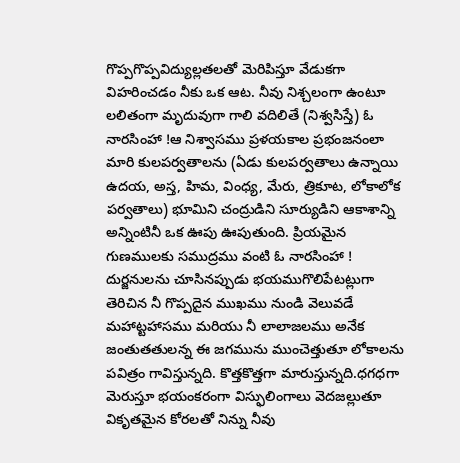గొప్పగొప్పవిద్యుల్లతలతో మెరిపిస్తూ వేడుకగా విహరించడం నీకు ఒక ఆట. నీవు నిశ్చలంగా ఉంటూ లలితంగా మృదువుగా గాలి వదిలితే (నిశ్వసిస్తే) ఓ నారసింహా !ఆ నిశ్వాసము ప్రళయకాల ప్రభంజనంలా మారి కులపర్వతాలను (ఏడు కులపర్వతాలు ఉన్నాయి ఉదయ, అస్త, హిమ, వింధ్య, మేరు, త్రికూట, లోకాలోక పర్వతాలు) భూమిని చంద్రుడిని సూర్యుడిని ఆకాశాన్ని అన్నింటినీ ఒక ఊపు ఊపుతుంది. ప్రియమైన గుణములకు సముద్రము వంటి ఓ నారసింహా ! దుర్జనులను చూసినప్పుడు భయముగొలిపేటట్లుగా తెరిచిన నీ గొప్పదైన ముఖము నుండి వెలువడే మహాట్టహాసము మరియు నీ లాలాజలము అనేక జంతుతతులన్న ఈ జగమును ముంచెత్తుతూ లోకాలను పవిత్రం గావిస్తున్నది. కొత్తకొత్తగా మారుస్తున్నది.ధగధగా మెరుస్తూ భయంకరంగా విస్ఫులింగాలు వెదజల్లుతూ వికృతమైన కోరలతో నిన్ను నీవు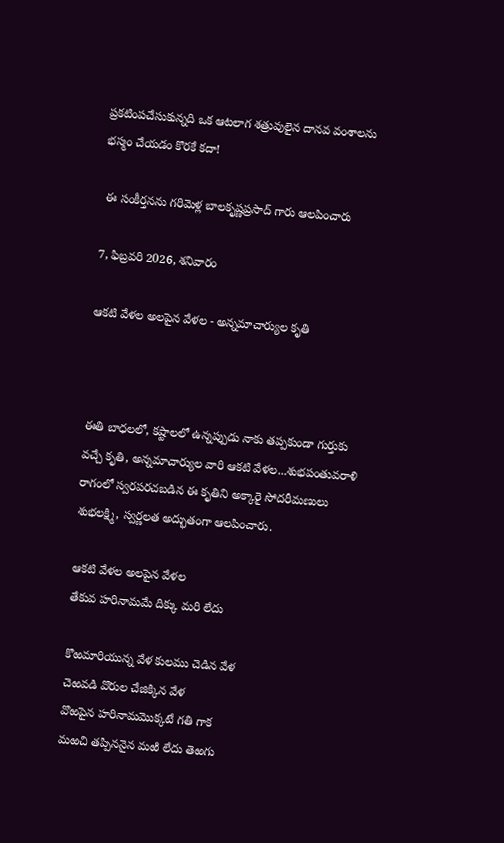ప్రకటింపచేసుకున్నది ఒక ఆటలాగ శత్రువులైన దానవ వంశాలను భస్మం చేయడం కొరకే కదా!

 ఈ సంకీర్తనను గరిమెళ్ల బాలకృష్ణప్రసాద్ గారు ఆలపించారు

7, ఫిబ్రవరి 2026, శనివారం

ఆకటి వేళల అలపైన వేళల - అన్నమాచార్యుల కృతి



ఈతి బాధలలో, కష్టాలలో ఉన్నప్పుడు నాకు తప్పకుండా గుర్తుకు వచ్చే కృతి, అన్నమాచార్యుల వారి ఆకటి వేళల...శుభపంతువరాళి రాగంలో స్వరపరచబడిన ఈ కృతిని అక్కారై సోదరీమణులు శుభలక్ష్మి, స్వర్ణలత అద్భుతంగా ఆలపించారు.

ఆకటి వేళల అలపైన వేళల
తేకువ హరినామమే దిక్కు మరి లేదు

కొఱమారియున్న వేళ కులము చెడిన వేళ
చెఱవడి వొరుల చేజిక్కిన వేళ
వొఱపైన హరినామమొక్కటే గతి గాక
మఱచి తప్పిననైన మఱి లేదు తెఱగు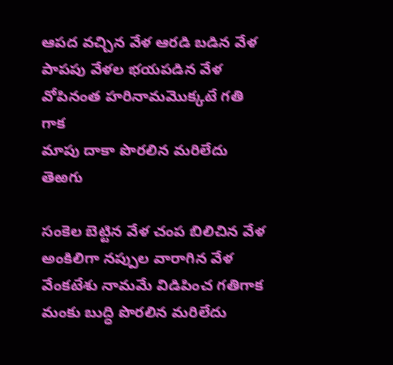ఆపద వచ్చిన వేళ ఆరడి బడిన వేళ
పాపపు వేళల భయపడిన వేళ
వోపినంత హరినామమొక్కటే గతి గాక
మాపు దాకా పొరలిన మరిలేదు తెఱగు

సంకెల బెట్టిన వేళ చంప బిలిచిన వేళ
అంకిలిగా నప్పుల వారాగిన వేళ
వేంకటేశు నామమే విడిపించ గతిగాక
మంకు బుద్ధి పొరలిన మరిలేదు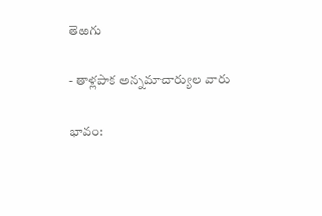తెఱగు

- తాళ్లపాక అన్నమాచార్యుల వారు

భావం: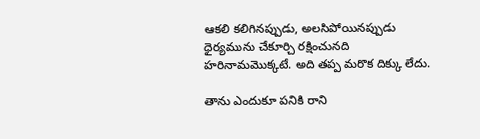ఆకలి కలిగినప్పుడు, అలసిపోయినప్పుడు ధైర్యమును చేకూర్చి రక్షించునది హరినామమొక్కటే. అది తప్ప మరొక దిక్కు లేదు.

తాను ఎందుకూ పనికి రాని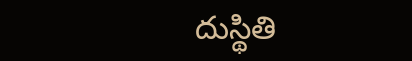దుస్థితి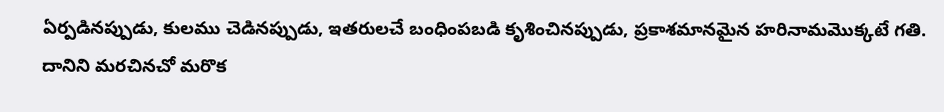ఏర్పడినప్పుడు, కులము చెడినప్పుడు, ఇతరులచే బంధింపబడి కృశించినప్పుడు, ప్రకాశమానమైన హరినామమొక్కటే గతి. దానిని మరచినచో మరొక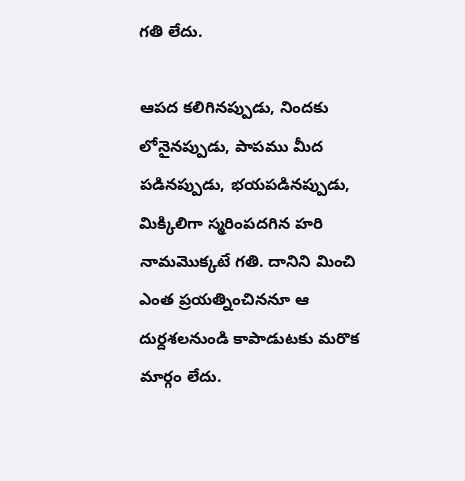గతి లేదు.

ఆపద కలిగినప్పుడు, నిందకు లోనైనప్పుడు, పాపము మీద పడినప్పుడు, భయపడినప్పుడు, మిక్కిలిగా స్మరింపదగిన హరి నామమొక్కటే గతి. దానిని మించి ఎంత ప్రయత్నించిననూ ఆ దుర్దశలనుండి కాపాడుటకు మరొక మార్గం లేదు.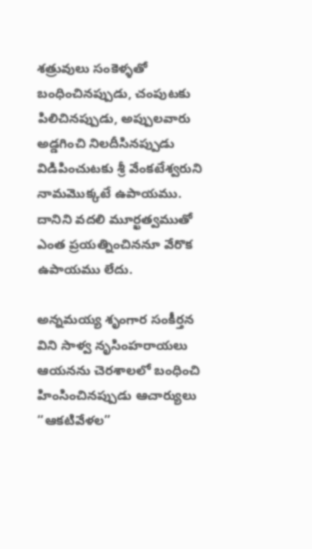శత్రువులు సంకెళ్ళతో బంధించినప్పుడు, చంపుటకు పిలిచినప్పుడు, అప్పులవారు అడ్డగించి నిలదీసినప్పుడు విడిపించుటకు శ్రీ వేంకటేశ్వరుని నామమొక్కటే ఉపాయము. దానిని వదలి మూర్ఖత్వముతో ఎంత ప్రయత్నించిననూ వేరొక ఉపాయము లేదు.

అన్నమయ్య శృంగార సంకీర్తన విని సాళ్వ నృసింహరాయలు ఆయనను చెరశాలలో బంధించి హింసించినప్పుడు ఆచార్యులు “ఆకటివేళల”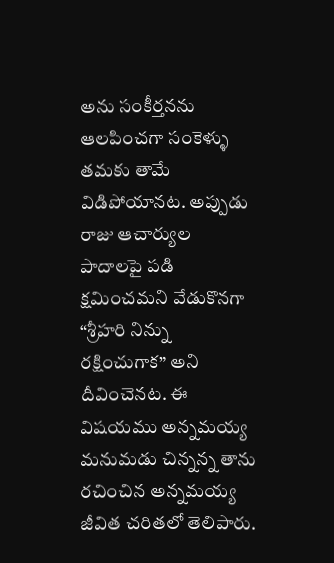అను సంకీర్తనను ఆలపించగా సంకెళ్ళు తమకు తామే విడిపోయానట. అప్పుడు రాజు ఆచార్యుల పాదాలపై పడి క్షమించమని వేడుకొనగా “శ్రీహరి నిన్ను రక్షించుగాక” అని దీవించెనట. ఈ విషయము అన్నమయ్య మనుమడు చిన్నన్న తాను రచించిన అన్నమయ్య జీవిత చరితలో తెలిపారు.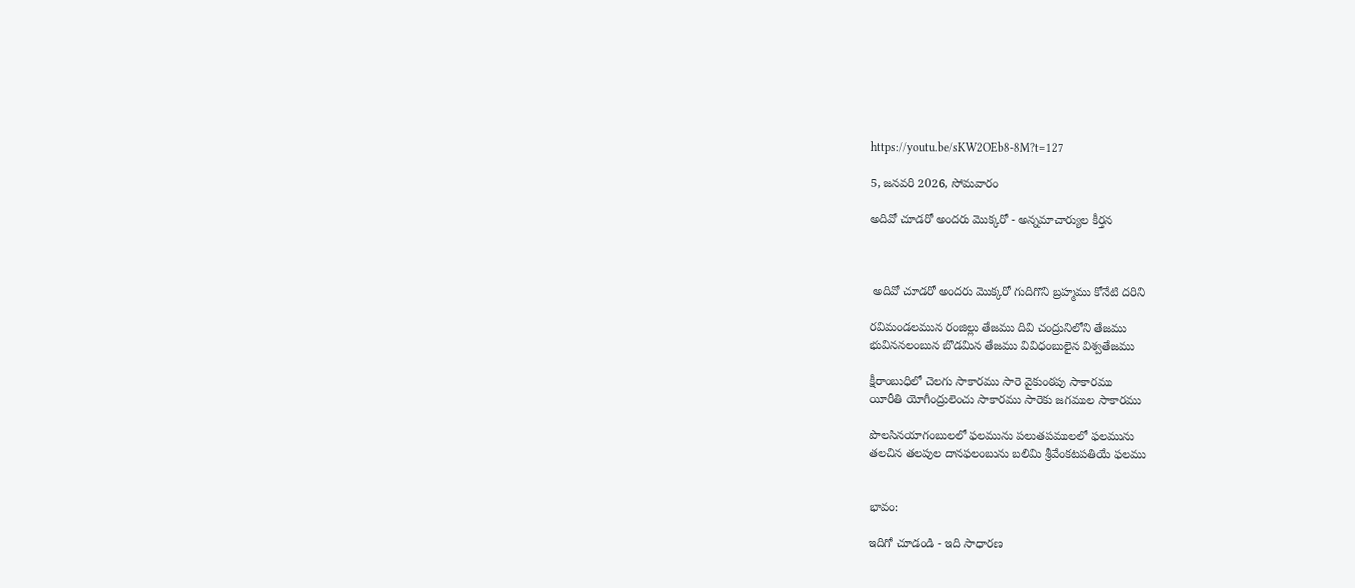https://youtu.be/sKW2OEb8-8M?t=127

5, జనవరి 2026, సోమవారం

అదివో చూడరో అందరు మొక్కరో - అన్నమాచార్యుల కీర్తన



 అదివో చూడరో అందరు మొక్కరో గుదిగొని బ్రహ్మము కోనేటి దరిని

రవిమండలమున రంజిల్లు తేజము దివి చంద్రునిలోని తేజము
భువిననలంబున బొడమిన తేజము వివిధంబులైన విశ్వతేజము

క్షీరాంబుధిలో చెలగు సాకారము సారె వైకుంఠపు సాకారము
యీరీతి యోగీంద్రులెంచు సాకారము సారెకు జగముల సాకారము

పొలసినయాగంబులలో ఫలమును పలుతపములలో ఫలమును
తలచిన తలపుల దానఫలంబును బలిమి శ్రీవేంకటపతియే ఫలము


భావం:

ఇదిగో చూడండి - ఇది సాధారణ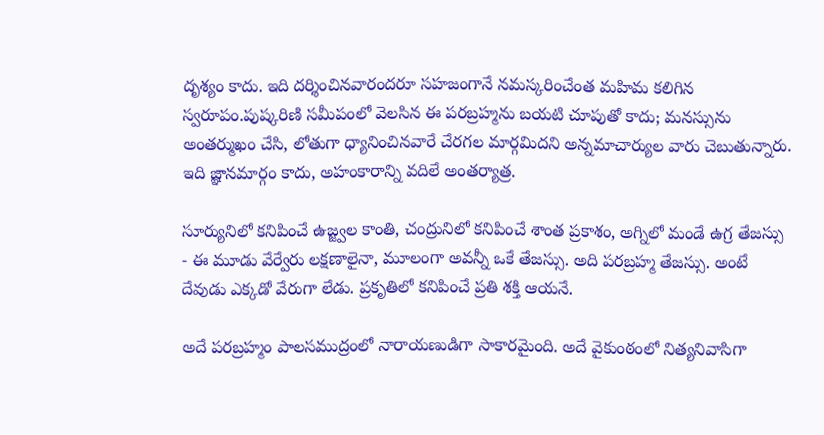దృశ్యం కాదు. ఇది దర్శించినవారందరూ సహజంగానే నమస్కరించేంత మహిమ కలిగిన స్వరూపం.పుష్కరిణి సమీపంలో వెలసిన ఈ పరబ్రహ్మను బయటి చూపుతో కాదు; మనస్సును అంతర్ముఖం చేసి, లోతుగా ధ్యానించినవారే చేరగల మార్గమిదని అన్నమాచార్యుల వారు చెబుతున్నారు. ఇది జ్ఞానమార్గం కాదు, అహంకారాన్ని వదిలే అంతర్యాత్ర.

సూర్యునిలో కనిపించే ఉజ్జ్వల కాంతి, చంద్రునిలో కనిపించే శాంత ప్రకాశం, అగ్నిలో మండే ఉగ్ర తేజస్సు - ఈ మూడు వేర్వేరు లక్షణాలైనా, మూలంగా అవన్నీ ఒకే తేజస్సు. అది పరబ్రహ్మ తేజస్సు. అంటే దేవుడు ఎక్కడో వేరుగా లేడు. ప్రకృతిలో కనిపించే ప్రతి శక్తి ఆయనే.

అదే పరబ్రహ్మం పాలసముద్రంలో నారాయణుడిగా సాకారమైంది. అదే వైకుంఠంలో నిత్యనివాసిగా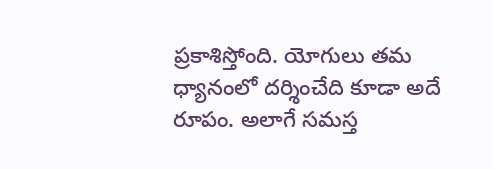ప్రకాశిస్తోంది. యోగులు తమ ధ్యానంలో దర్శించేది కూడా అదే రూపం. అలాగే సమస్త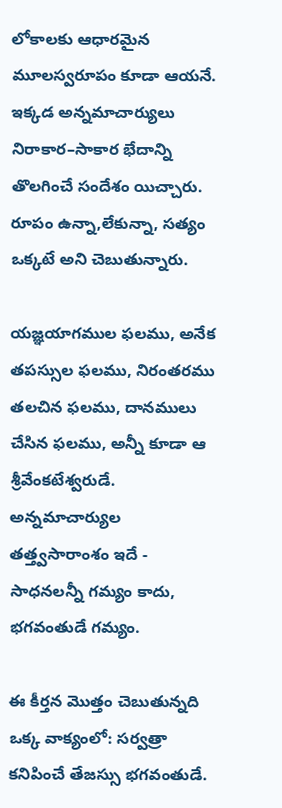లోకాలకు ఆధారమైన మూలస్వరూపం కూడా ఆయనే. ఇక్కడ అన్నమాచార్యులు నిరాకార–సాకార భేదాన్ని తొలగించే సందేశం యిచ్చారు. రూపం ఉన్నా,లేకున్నా, సత్యం ఒక్కటే అని చెబుతున్నారు.

యజ్ఞయాగముల ఫలము, అనేక తపస్సుల ఫలము, నిరంతరము తలచిన ఫలము, దానములు చేసిన ఫలము, అన్నీ కూడా ఆ శ్రీవేంకటేశ్వరుడే. అన్నమాచార్యుల తత్త్వసారాంశం ఇదే - సాధనలన్నీ గమ్యం కాదు, భగవంతుడే గమ్యం.

ఈ కీర్తన మొత్తం చెబుతున్నది ఒక్క వాక్యంలో: సర్వత్రా కనిపించే తేజస్సు భగవంతుడే.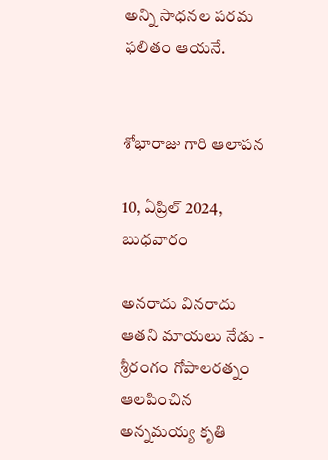అన్ని సాధనల పరమ ఫలితం ఆయనే.


శోభారాజు గారి ఆలాపన

10, ఏప్రిల్ 2024, బుధవారం

అనరాదు వినరాదు ఆతని మాయలు నేడు - శ్రీరంగం గోపాలరత్నం ఆలపించిన అన్నమయ్య కృతి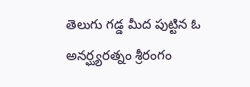తెలుగు గడ్డ మీద పుట్టిన ఓ అనర్ఘ్యరత్నం శ్రీరంగం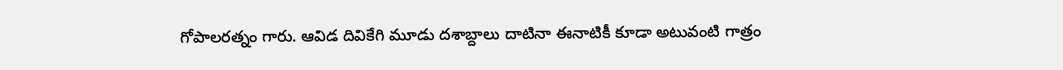గోపాలరత్నం గారు. ఆవిడ దివికేగి మూడు దశాబ్దాలు దాటినా ఈనాటికీ కూడా అటువంటి గాత్రం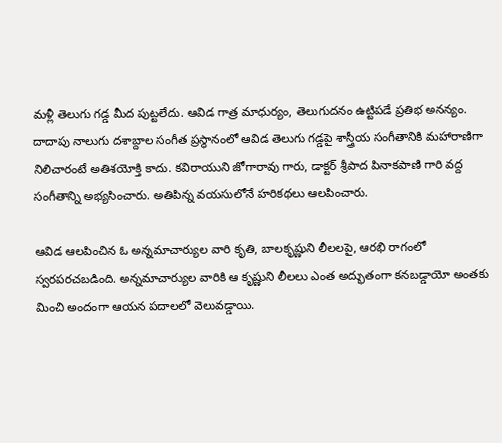మళ్లీ తెలుగు గడ్డ మీద పుట్టలేదు. ఆవిడ గాత్ర మాధుర్యం, తెలుగుదనం ఉట్టిపడే ప్రతిభ అనన్యం. దాదాపు నాలుగు దశాబ్దాల సంగీత ప్రస్థానంలో ఆవిడ తెలుగు గడ్డపై శాస్త్రీయ సంగీతానికి మహారాణిగా నిలిచారంటే అతిశయోక్తి కాదు. కవిరాయుని జోగారావు గారు, డాక్టర్ శ్రీపాద పినాకపాణి గారి వద్ద సంగీతాన్ని అభ్యసించారు. అతిపిన్న వయసులోనే హరికథలు ఆలపించారు.

ఆవిడ ఆలపించిన ఓ అన్నమాచార్యుల వారి కృతి, బాలకృష్ణుని లీలలపై, ఆరభి రాగంలో స్వరపరచబడింది. అన్నమాచార్యుల వారికి ఆ కృష్ణుని లీలలు ఎంత అద్భుతంగా కనబడ్డాయో అంతకు మించి అందంగా ఆయన పదాలలో వెలువడ్డాయి.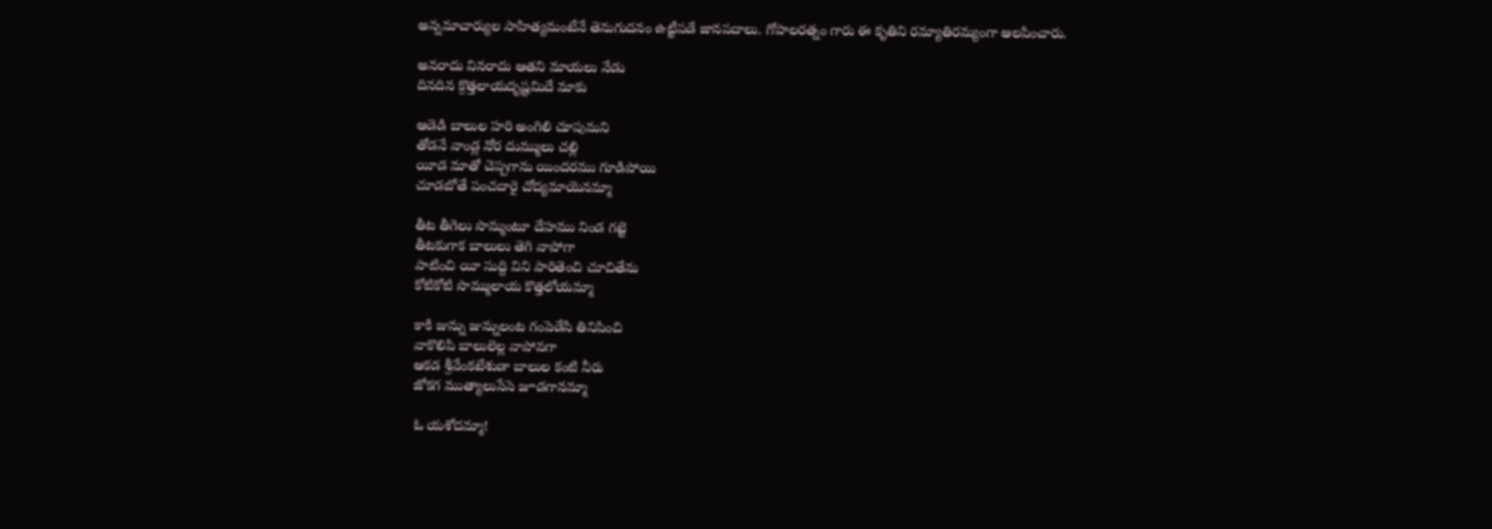అన్నమాచార్యుల సాహిత్యమంటేనే తెనుగుదనం ఉట్టీపడే జానపదాలు. గోపాలరత్నం గారు ఈ కృతిని రమ్యాతిరమ్యంగా ఆలపించారు.

అనరాదు వినరాదు ఆతని మాయలు నేడు
దినదిన క్రొత్తలాయదృష్టమిదే మాకు

ఆడెడి బాలుల హరి అంగిలి చూపుమని
తోడనే వాండ్ల నోర దుమ్ములు చల్లి
యీడ మాతో చెప్పగాను యిందరము గూడిపోయి
చూడబోతే పంచదారై చోద్యమాయెనమ్మా

తీట తీగెలు సొమ్మంటూ దేహము నిండ గట్టె
తీటకుగాక బాలులు తెగి వాపోగా
పాటించి యీ సుద్ది విని పారితెంచి చూచితేను
కోటికోటి సొమ్ములాయ కొత్తలోయమ్మా

కాకి జున్ను జున్నులంట గంపెడేసి తినిపించి
వాకొలిపి బాలులెల్ల వాపోవగా
ఆకడ శ్రీవేంకటేశుడా బాలుల కంటి నీరు
జోకగ ముత్యాలుసేసె జూడగానమ్మా

ఓ యశోదమ్మా!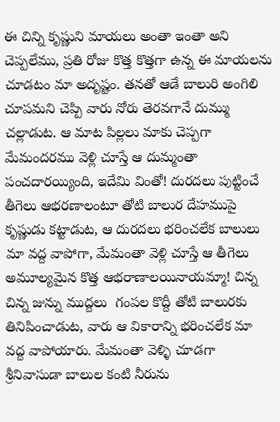ఈ చిన్ని కృష్ణుని మాయలు అంతా ఇంతా అని చెప్పలేము, ప్రతి రోజు కొత్త కొత్తగా ఉన్న ఈ మాయలను చూడటం మా అదృష్టం. తనతో ఆడే బాలురి అంగిలి చూపమని చెప్పి వారు నోరు తెరవగానే దుమ్ము చల్లాడుట. ఆ మాట పిల్లలు మాకు చెప్పగా మేమందరము వెళ్లి చూస్తే ఆ దుమ్మంతా పంచదారయ్యింది, ఇదేమి వింతో! దురదలు పుట్టించే తీగెలు ఆభరణాలంటూ తోటి బాలుర దేహముపై కృష్ణుడు కట్టాడుట, ఆ దురదలు భరించలేక బాలులు మా వద్ద వాపోగా, మేమంతా వెళ్లి చూస్తే ఆ తీగెలు అమూల్యమైన కొత్త ఆభరాణాలయినాయమ్మా! చిన్న చిన్న జున్ను ముద్దలు  గంపల కొద్దీ తోటి బాలురకు తినిపించాడుట, వారు ఆ వికారాన్ని భరించలేక మా వద్ద వాపోయారు. మేమంతా వెళ్ళి చూడగా శ్రీనివాసుడా బాలుల కంటి నీరును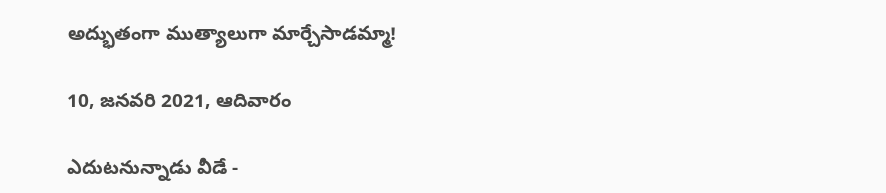అద్భుతంగా ముత్యాలుగా మార్చేసాడమ్మా!

10, జనవరి 2021, ఆదివారం

ఎదుటనున్నాడు వీడే -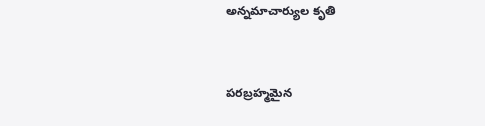అన్నమాచార్యుల కృతి


పరబ్రహ్మమైన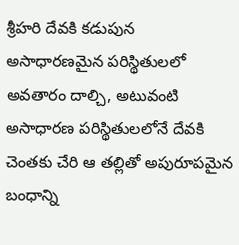శ్రీహరి దేవకి కడుపున అసాధారణమైన పరిస్థితులలో అవతారం దాల్చి, అటువంటి అసాధారణ పరిస్థితులలోనే దేవకి చెంతకు చేరి ఆ తల్లితో అపురూపమైన బంధాన్ని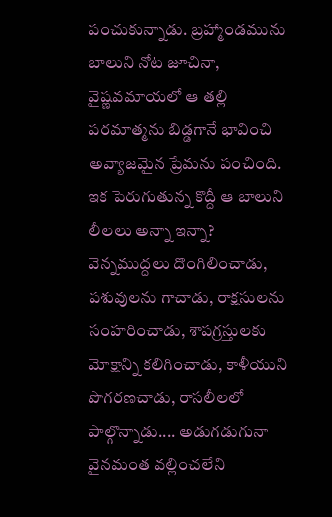పంచుకున్నాడు. బ్రహ్మాండమును బాలుని నోట జూచినా, వైష్ణవమాయలో ఆ తల్లి పరమాత్మను బిడ్డగానే భావించి అవ్యాజమైన ప్రేమను పంచింది. ఇక పెరుగుతున్న కొద్దీ ఆ బాలుని లీలలు అన్నా ఇన్నా? వెన్నముద్దలు దొంగిలించాడు, పశువులను గాచాడు, రాక్షసులను సంహరించాడు, శాపగ్రస్తులకు మోక్షాన్ని కలిగించాడు, కాళీయుని పొగరణచాడు, రాసలీలలో పాల్గొన్నాడు.... అడుగడుగునా వైనమంత వల్లించలేని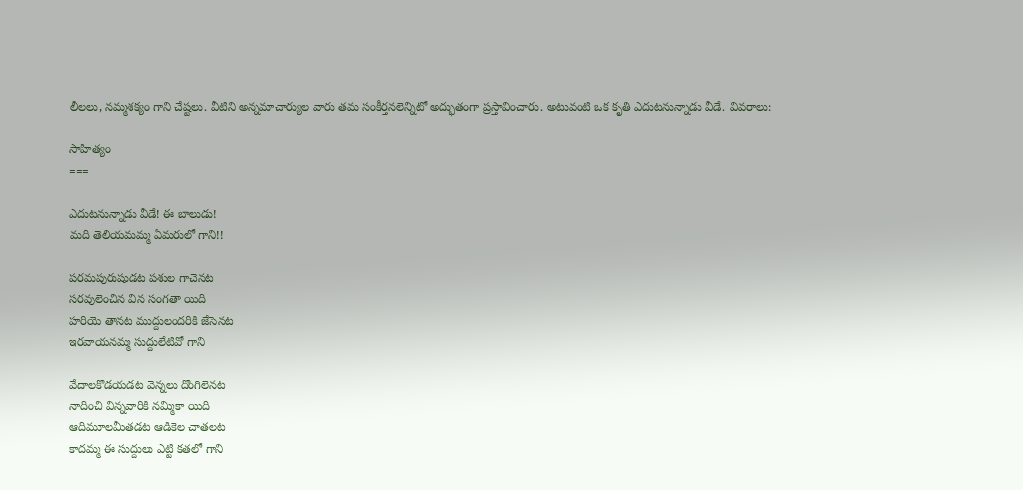లీలలు, నమ్మశక్యం గాని చేష్టలు. వీటిని అన్నమాచార్యుల వారు తమ సంకీర్తనలెన్నిటో అద్భుతంగా ప్రస్తావించారు. అటువంటి ఒక కృతి ఎదుటనున్నాడు వీడే. వివరాలు:

సాహిత్యం
===

ఎదుటనున్నాడు వీడే! ఈ బాలుడు!
మది తెలియమమ్మ ఏమరులో గాని!!

పరమపురుషుడట పశుల గాచెనట
సరవులెంచిన విన సంగతా యిది
హరియె తానట ముద్దులందరికి జేసెనట
ఇరవాయనమ్మ సుద్దులేటివో గాని

వేదాలకొడయడట వెన్నలు దొంగిలెనట
నాదించి విన్నవారికి నమ్మికా యిది
ఆదిమూలమీతడట ఆడికెల చాతలట
కాదమ్మ ఈ సుద్దులు ఎట్టి కతలో గాని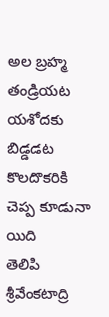అల బ్రహ్మ తండ్రియట యశోదకు బిడ్డడట
కొలదొకరికి చెప్ప కూడునా యిది
తెలిపి శ్రీవేంకటాద్రి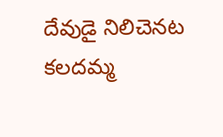దేవుడై నిలిచెనట
కలదమ్మ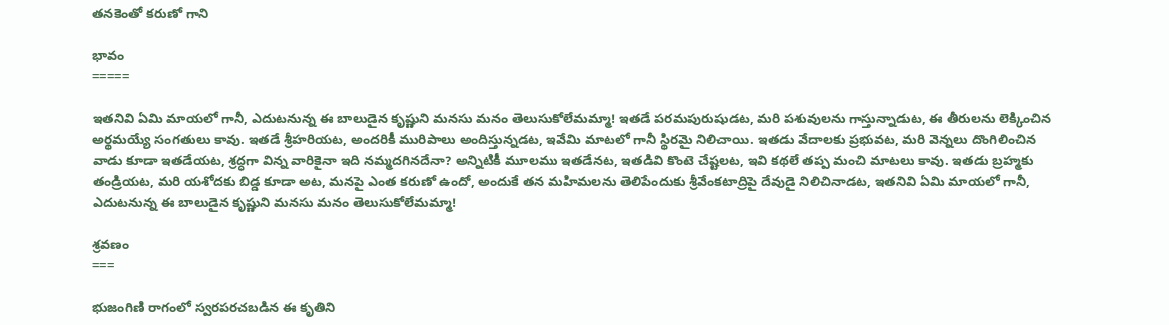తనకెంతో కరుణో గాని

భావం
=====

ఇతనివి ఏమి మాయలో గానీ, ఎదుటనున్న ఈ బాలుడైన కృష్ణుని మనసు మనం తెలుసుకోలేమమ్మా! ఇతడే పరమపురుషుడట, మరి పశువులను గాస్తున్నాడుట, ఈ తీరులను లెక్కించిన అర్థమయ్యే సంగతులు కావు. ఇతడే శ్రీహరియట, అందరికీ మురిపాలు అందిస్తున్నడట, ఇవేమి మాటలో గానీ స్థిరమై నిలిచాయి. ఇతడు వేదాలకు ప్రభువట, మరి వెన్నలు దొంగిలించిన వాడు కూడా ఇతడేయట, శ్రద్ధగా విన్న వారికైనా ఇది నమ్మదగినదేనా? అన్నిటికీ మూలము ఇతడేనట, ఇతడివి కొంటె చేష్టలట, ఇవి కథలే తప్ప మంచి మాటలు కావు. ఇతడు బ్రహ్మకు తండ్రియట, మరి యశోదకు బిడ్డ కూడా అట, మనపై ఎంత కరుణో ఉందో, అందుకే తన మహిమలను తెలిపేందుకు శ్రీవేంకటాద్రిపై దేవుడై నిలిచినాడట, ఇతనివి ఏమి మాయలో గానీ, ఎదుటనున్న ఈ బాలుడైన కృష్ణుని మనసు మనం తెలుసుకోలేమమ్మా!

శ్రవణం
===

భుజంగిణి రాగంలో స్వరపరచబడిన ఈ కృతిని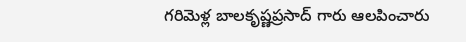గరిమెళ్ల బాలకృష్ణప్రసాద్ గారు ఆలపించారు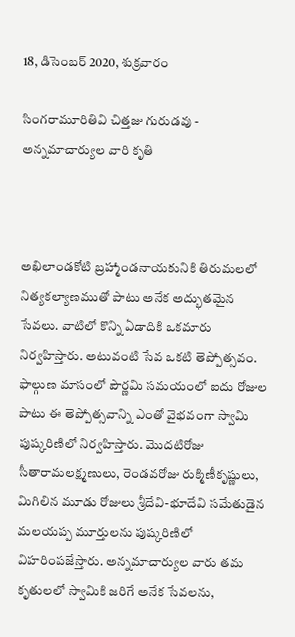18, డిసెంబర్ 2020, శుక్రవారం

సింగరామూరితివి చిత్తజు గురుడవు - అన్నమాచార్యుల వారి కృతి



అఖిలాండకోటి బ్రహ్మాండనాయకునికి తిరుమలలో నిత్యకల్యాణముతో పాటు అనేక అద్భుతమైన సేవలు. వాటిలో కొన్ని ఏడాదికి ఒకమారు నిర్వహిస్తారు. అటువంటి సేవ ఒకటి తెప్పోత్సవం. ఫాల్గుణ మాసంలో పౌర్ణమి సమయంలో ఐదు రోజుల పాటు ఈ తెప్పోత్సవాన్ని ఎంతో వైభవంగా స్వామి పుష్కరిణిలో నిర్వహిస్తారు. మొదటిరోజు సీతారామలక్ష్మణులు, రెండవరోజు రుక్మిణీకృష్ణులు, మిగిలిన మూడు రోజులు శ్రీదేవి-భూదేవి సమేతుడైన మలయప్ప మూర్తులను పుష్కరిణిలో విహరింపజేస్తారు. అన్నమాచార్యుల వారు తమ కృతులలో స్వామికి జరిగే అనేక సేవలను,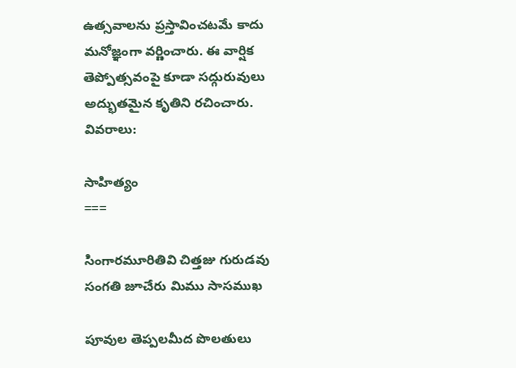ఉత్సవాలను ప్రస్తావించటమే కాదు మనోజ్ఞంగా వర్ణించారు. ఈ వార్షిక తెప్పోత్సవంపై కూడా సద్గురువులు అద్భుతమైన కృతిని రచించారు. వివరాలు:

సాహిత్యం
===

సింగారమూరితివి చిత్తజు గురుడవు సంగతి జూచేరు మిము సాసముఖ

పూవుల తెప్పలమీద పొలతులు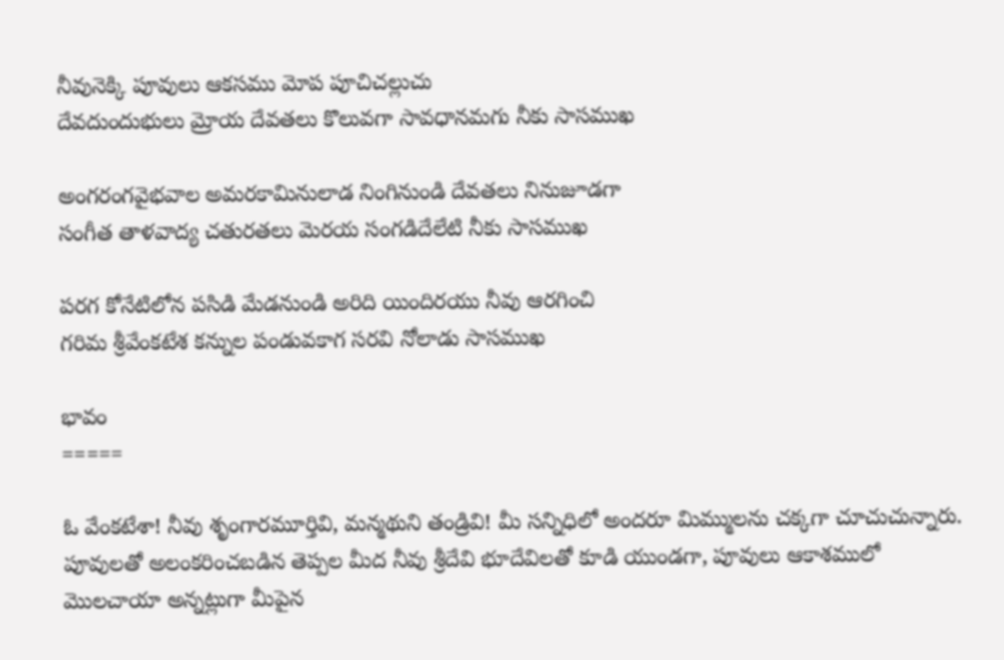నీవునెక్కి పూవులు ఆకసము మోప పూచిచల్లుచు
దేవదుందుభులు మ్రోయ దేవతలు కొలువగా సావధానమగు నీకు సాసముఖ

అంగరంగవైభవాల అమరకామినులాడ నింగినుండి దేవతలు నినుజూడగా
సంగీత తాళవాద్య చతురతలు మెరయ సంగడిదేలేటి నీకు సాసముఖ

పరగ కోనేటిలోన పసిడి మేడనుండి అరిది యిందిరయు నీవు ఆరగించి
గరిమ శ్రీవేంకటేశ కన్నుల పండువకాగ సరవి నోలాడు సాసముఖ

భావం
=====

ఓ వేంకటేశా! నీవు శృంగారమూర్తివి, మన్మథుని తండ్రివి! మీ సన్నిధిలో అందరూ మిమ్ములను చక్కగా చూచుచున్నారు. పూవులతో అలంకరించబడిన తెప్పల మీద నీవు శ్రీదేవి భూదేవిలతో కూడి యుండగా, పూవులు ఆకాశములో మొలచాయా అన్నట్లుగా మీపైన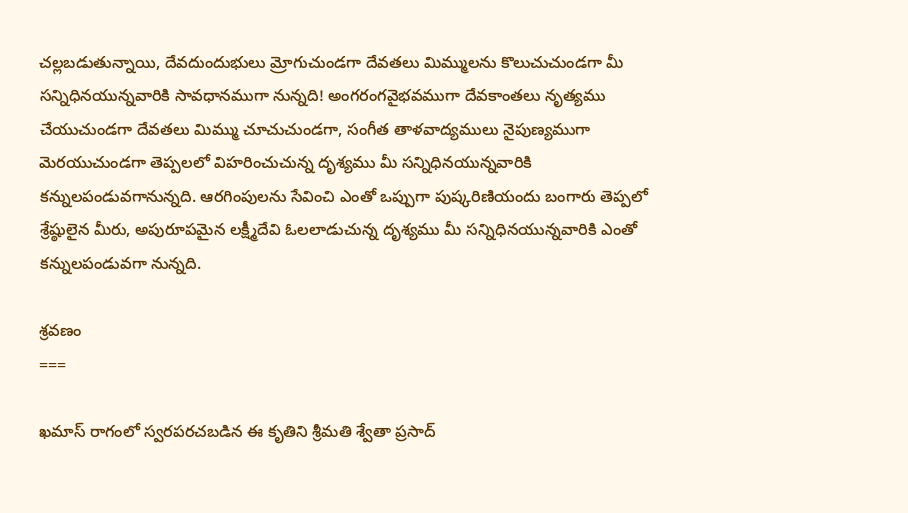చల్లబడుతున్నాయి, దేవదుందుభులు మ్రోగుచుండగా దేవతలు మిమ్ములను కొలుచుచుండగా మీ సన్నిధినయున్నవారికి సావధానముగా నున్నది! అంగరంగవైభవముగా దేవకాంతలు నృత్యము చేయుచుండగా దేవతలు మిమ్ము చూచుచుండగా, సంగీత తాళవాద్యములు నైపుణ్యముగా మెరయుచుండగా తెప్పలలో విహరించుచున్న దృశ్యము మీ సన్నిధినయున్నవారికి కన్నులపండువగానున్నది. ఆరగింపులను సేవించి ఎంతో ఒప్పుగా పుష్కరిణియందు బంగారు తెప్పలో శ్రేష్ఠులైన మీరు, అపురూపమైన లక్ష్మీదేవి ఓలలాడుచున్న దృశ్యము మీ సన్నిధినయున్నవారికి ఎంతో కన్నులపండువగా నున్నది.

శ్రవణం
===

ఖమాస్ రాగంలో స్వరపరచబడిన ఈ కృతిని శ్రీమతి శ్వేతా ప్రసాద్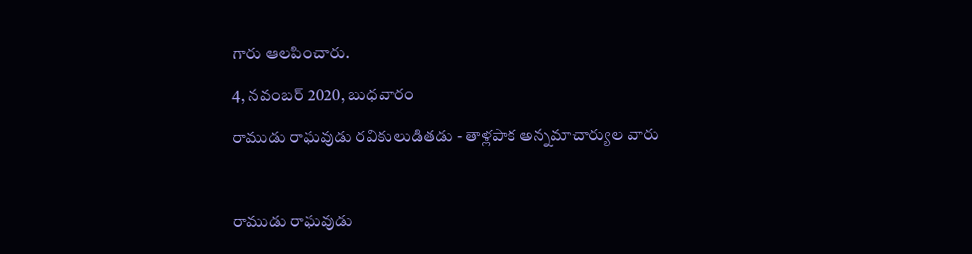గారు ఆలపించారు.

4, నవంబర్ 2020, బుధవారం

రాముడు రాఘవుడు రవికులుడితడు - తాళ్లపాక అన్నమాచార్యుల వారు



రాముడు రాఘవుడు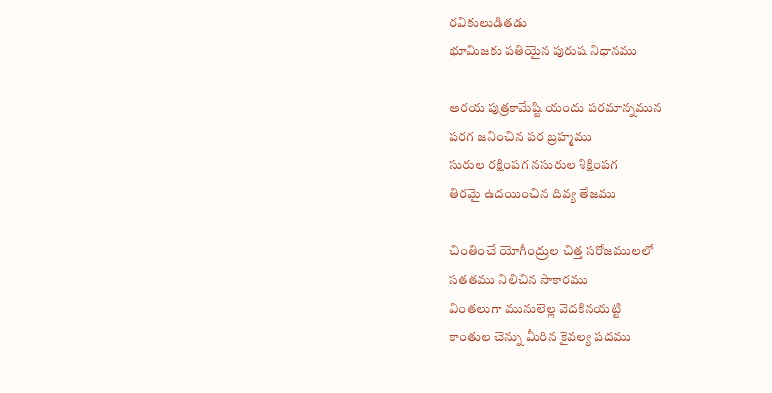రవికులుడితడు
భూమిజకు పతియైన పురుష నిధానము

అరయ పుత్రకామేష్టి యందు పరమాన్నమున
పరగ జనించిన పర బ్రహ్మము
సురుల రక్షింపగ నసురుల శిక్షింపగ
తిరమై ఉదయించిన దివ్య తేజము

చింతించే యోగీంద్రుల చిత్త సరోజములలో
సతతము నిలిచిన సాకారము
వింతలుగా మునులెల్ల వెదకినయట్టి
కాంతుల చెన్ను మీరిన కైవల్య పదము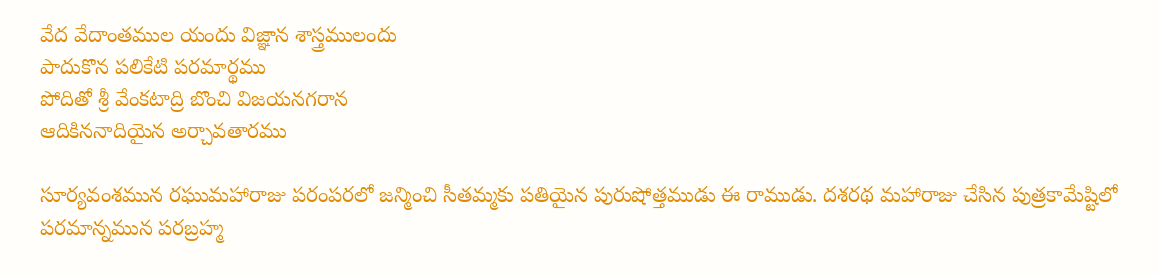వేద వేదాంతముల యందు విజ్ఞాన శాస్త్రములందు
పాదుకొన పలికేటి పరమార్థము
పోదితో శ్రీ వేంకటాద్రి బొంచి విజయనగరాన
ఆదికిననాదియైన అర్చావతారము

సూర్యవంశమున రఘుమహారాజు పరంపరలో జన్మించి సీతమ్మకు పతియైన పురుషోత్తముడు ఈ రాముడు. దశరథ మహారాజు చేసిన పుత్రకామేష్టిలో పరమాన్నమున పరబ్రహ్మ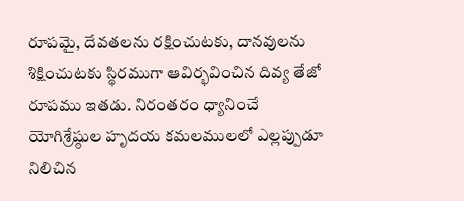రూపమై, దేవతలను రక్షించుటకు, దానవులను శిక్షించుటకు స్థిరముగా ఆవిర్భవించిన దివ్య తేజో రూపము ఇతడు. నిరంతరం ధ్యానించే యోగిశ్రేష్ఠుల హృదయ కమలములలో ఎల్లప్పుడూ నిలిచిన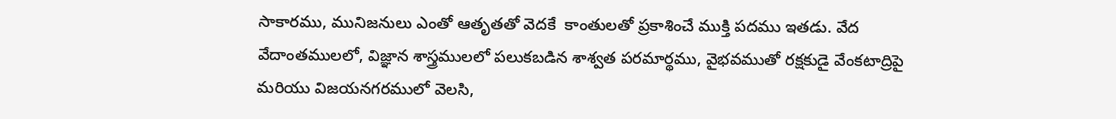సాకారము, మునిజనులు ఎంతో ఆతృతతో వెదకే  కాంతులతో ప్రకాశించే ముక్తి పదము ఇతడు. వేద వేదాంతములలో, విజ్ఞాన శాస్త్రములలో పలుకబడిన శాశ్వత పరమార్థము, వైభవముతో రక్షకుడై వేంకటాద్రిపై మరియు విజయనగరములో వెలసి,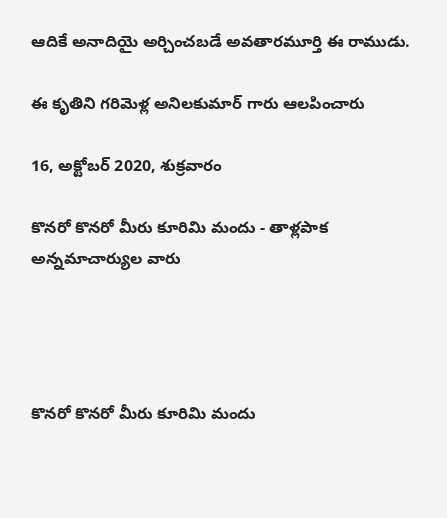ఆదికే అనాదియై అర్చించబడే అవతారమూర్తి ఈ రాముడు.

ఈ కృతిని గరిమెళ్ల అనిలకుమార్ గారు ఆలపించారు

16, అక్టోబర్ 2020, శుక్రవారం

కొనరో కొనరో మీరు కూరిమి మందు - తాళ్లపాక అన్నమాచార్యుల వారు




కొనరో కొనరో మీరు కూరిమి మందు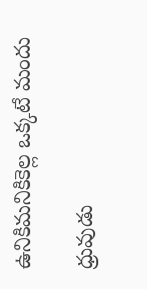ఉనికిమనికికెల్ల ఒక్కటే మందు

ధ్రువుడు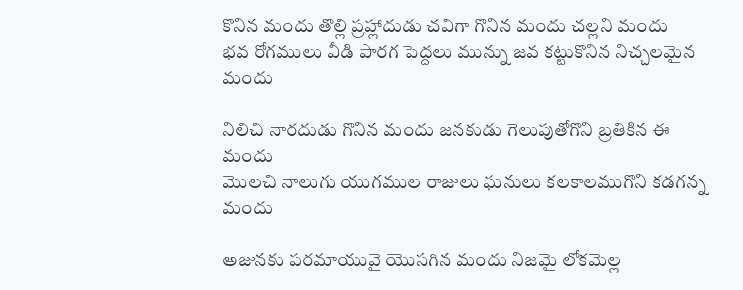కొనిన మందు తొల్లి ప్రహ్లాదుడు చవిగా గొనిన మందు చల్లని మందు
భవ రోగములు వీడి పారగ పెద్దలు మున్ను జవ కట్టుకొనిన నిచ్చలమైన మందు

నిలిచి నారదుడు గొనిన మందు జనకుడు గెలుపుతోగొని బ్రతికిన ఈ మందు
మొలచి నాలుగు యుగముల రాజులు ఘనులు కలకాలముగొని కడగన్న మందు

అజునకు పరమాయువై యొసగిన మందు నిజమై లోకమెల్ల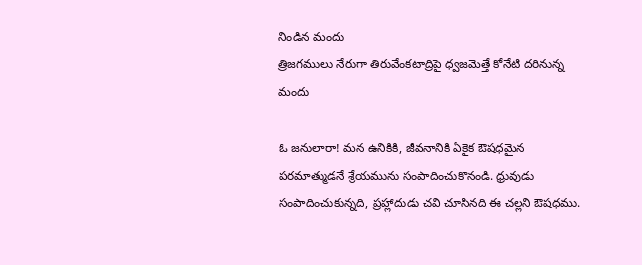నిండిన మందు
త్రిజగములు నేరుగా తిరువేంకటాద్రిపై ధ్వజమెత్తే కోనేటి దరినున్న మందు

ఓ జనులారా! మన ఉనికికి, జీవనానికి ఏకైక ఔషధమైన పరమాత్ముడనే శ్రేయమును సంపాదించుకొనండి. ధ్రువుడు సంపాదించుకున్నది, ప్రహ్లాదుడు చవి చూసినది ఈ చల్లని ఔషధము.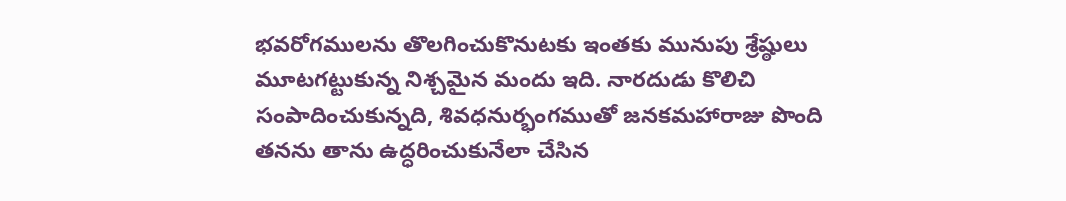భవరోగములను తొలగించుకొనుటకు ఇంతకు మునుపు శ్రేష్ఠులు మూటగట్టుకున్న నిశ్చమైన మందు ఇది. నారదుడు కొలిచి సంపాదించుకున్నది, శివధనుర్భంగముతో జనకమహారాజు పొంది తనను తాను ఉద్ధరించుకునేలా చేసిన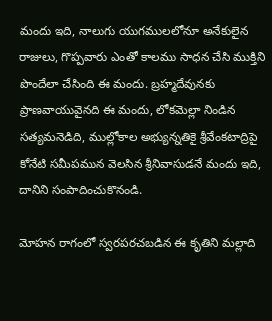మందు ఇది, నాలుగు యుగములలోనూ అనేకులైన రాజులు, గొప్పవారు ఎంతో కాలము సాధన చేసి ముక్తిని పొందేలా చేసింది ఈ మందు. బ్రహ్మదేవునకు ప్రాణవాయువైనది ఈ మందు, లోకమెల్లా నిండిన సత్యమనెడిది, ముల్లోకాల అభ్యున్నతికై శ్రీవేంకటాద్రిపై కోనేటి సమీపమున వెలసిన శ్రీనివాసుడనే మందు ఇది, దానిని సంపాదించుకొనండి.

మోహన రాగంలో స్వరపరచబడిన ఈ కృతిని మల్లాది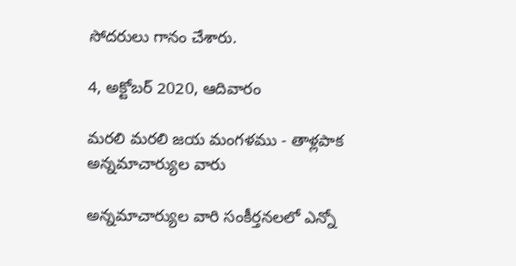సోదరులు గానం చేశారు.

4, అక్టోబర్ 2020, ఆదివారం

మరలి మరలి జయ మంగళము - తాళ్లపాక అన్నమాచార్యుల వారు

అన్నమాచార్యుల వారి సంకీర్తనలలో ఎన్నో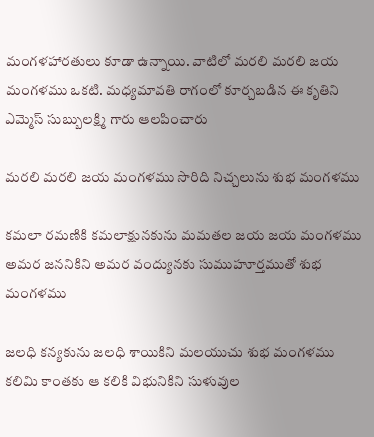మంగళహారతులు కూడా ఉన్నాయి. వాటిలో మరలి మరలి జయ మంగళము ఒకటి. మధ్యమావతి రాగంలో కూర్చబడిన ఈ కృతిని ఎమ్మెస్ సుబ్బులక్ష్మి గారు ఆలపించారు

మరలి మరలి జయ మంగళము సొరిది నిచ్చలును శుభ మంగళము

కమలా రమణికి కమలాక్షునకును మమతల జయ జయ మంగళము
అమర జననికిని అమర వంద్యునకు సుముహూర్తముతో శుభ మంగళము

జలధి కన్యకును జలధి శాయికిని మలయుచు శుభ మంగళము
కలిమి కాంతకు ఆ కలికి విభునికిని సుళువుల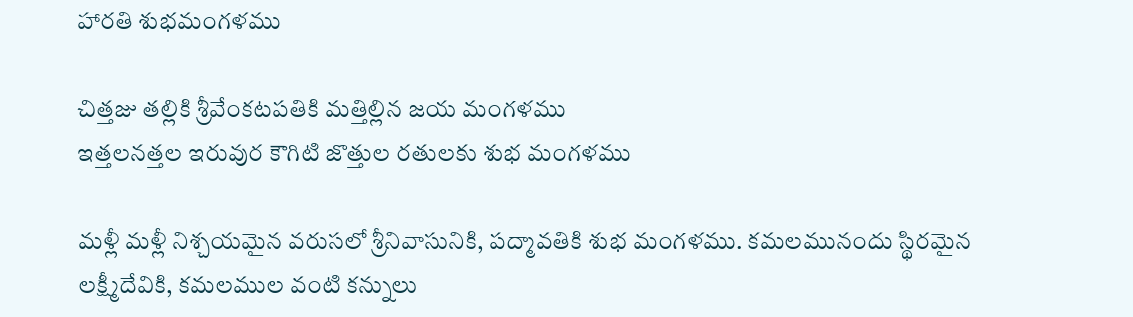హారతి శుభమంగళము

చిత్తజు తల్లికి శ్రీవేంకటపతికి మత్తిల్లిన జయ మంగళము
ఇత్తలనత్తల ఇరువుర కౌగిటి జొత్తుల రతులకు శుభ మంగళము

మళ్లీ మళ్లీ నిశ్చయమైన వరుసలో శ్రీనివాసునికి, పద్మావతికి శుభ మంగళము. కమలమునందు స్థిరమైన లక్ష్మీదేవికి, కమలముల వంటి కన్నులు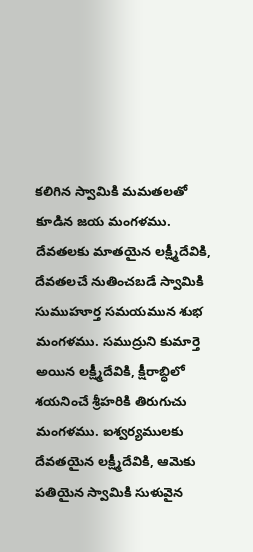కలిగిన స్వామికి మమతలతో కూడిన జయ మంగళము. దేవతలకు మాతయైన లక్ష్మీదేవికి, దేవతలచే నుతించబడే స్వామికి సుముహూర్త సమయమున శుభ మంగళము. సముద్రుని కుమార్తె అయిన లక్ష్మీదేవికి, క్షీరాబ్ధిలో శయనించే శ్రీహరికి తిరుగుచు మంగళము. ఐశ్వర్యములకు దేవతయైన లక్ష్మీదేవికి, ఆమెకు పతియైన స్వామికి సుళువైన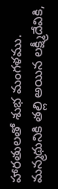హారతులతో శుభ మంగళము. మన్మథునికి తల్లి అయిన లక్ష్మీదేవికి,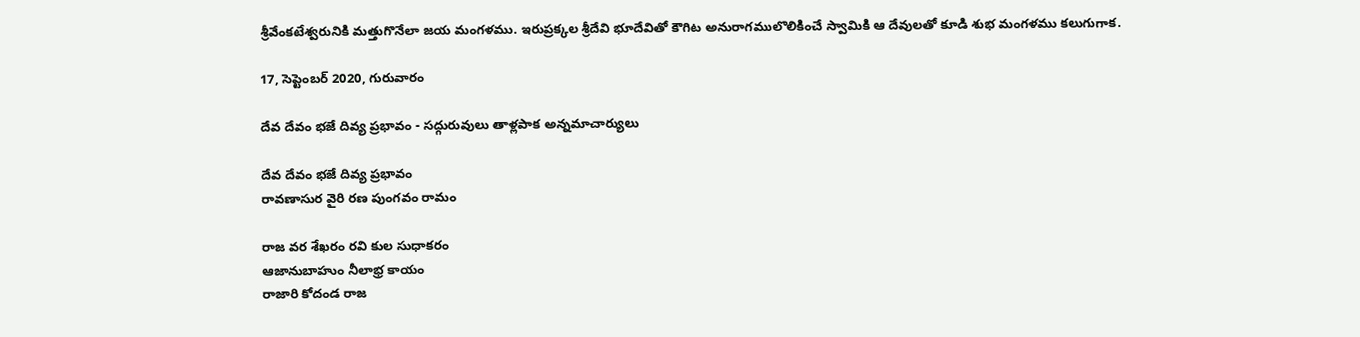శ్రీవేంకటేశ్వరునికి మత్తుగొనేలా జయ మంగళము. ఇరుప్రక్కల శ్రీదేవి భూదేవితో కౌగిట అనురాగములొలికించే స్వామికి ఆ దేవులతో కూడి శుభ మంగళము కలుగుగాక.

17, సెప్టెంబర్ 2020, గురువారం

దేవ దేవం భజే దివ్య ప్రభావం - సద్గురువులు తాళ్లపాక అన్నమాచార్యులు

దేవ దేవం భజే దివ్య ప్రభావం
రావణాసుర వైరి రణ పుంగవం రామం

రాజ వర శేఖరం రవి కుల సుధాకరం
ఆజానుబాహుం నీలాభ్ర కాయం
రాజారి కోదండ రాజ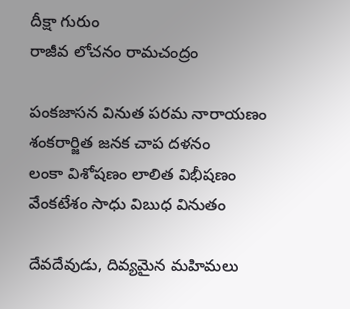దీక్షా గురుం
రాజీవ లోచనం రామచంద్రం

పంకజాసన వినుత పరమ నారాయణం
శంకరార్జిత జనక చాప దళనం
లంకా విశోషణం లాలిత విభీషణం
వేంకటేశం సాధు విబుధ వినుతం

దేవదేవుడు, దివ్యమైన మహిమలు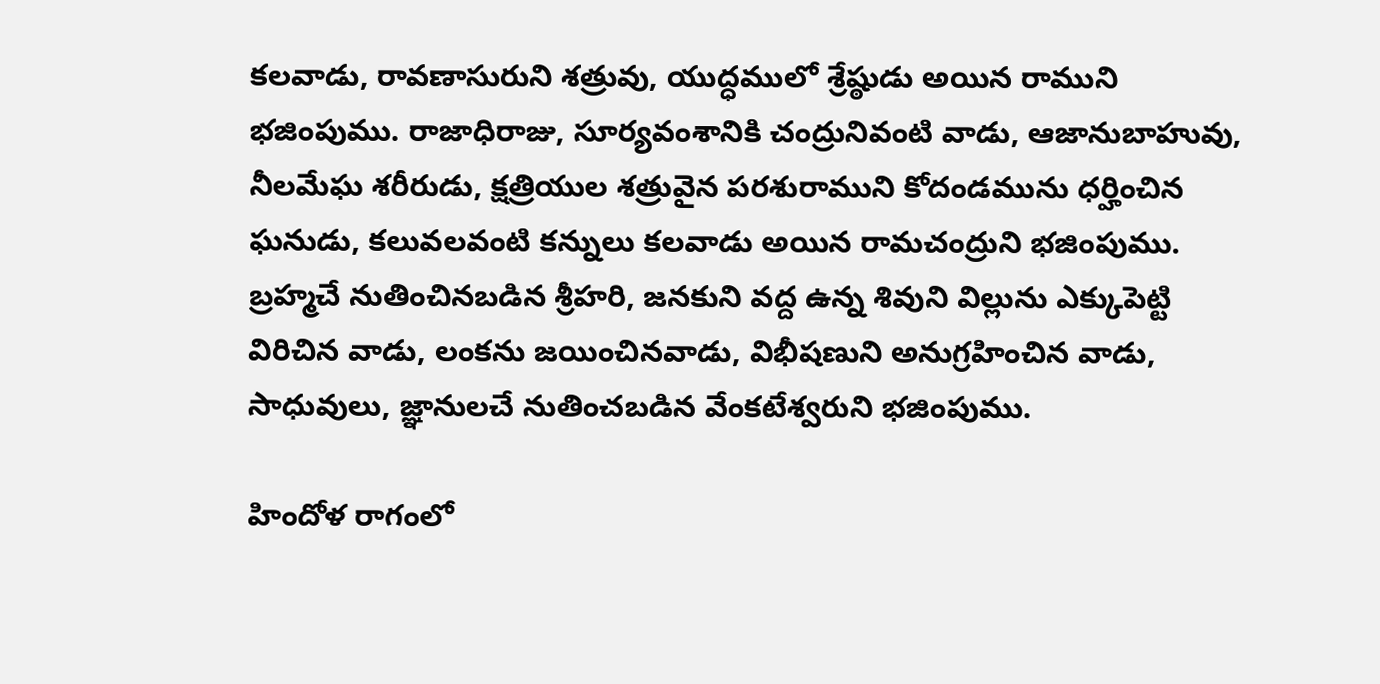కలవాడు, రావణాసురుని శత్రువు, యుద్ధములో శ్రేష్ఠుడు అయిన రాముని భజింపుము. రాజాధిరాజు, సూర్యవంశానికి చంద్రునివంటి వాడు, ఆజానుబాహువు, నీలమేఘ శరీరుడు, క్షత్రియుల శత్రువైన పరశురాముని కోదండమును ధర్హించిన ఘనుడు, కలువలవంటి కన్నులు కలవాడు అయిన రామచంద్రుని భజింపుము. బ్రహ్మచే నుతించినబడిన శ్రీహరి, జనకుని వద్ద ఉన్న శివుని విల్లును ఎక్కుపెట్టి విరిచిన వాడు, లంకను జయించినవాడు, విభీషణుని అనుగ్రహించిన వాడు, సాధువులు, జ్ఞానులచే నుతించబడిన వేంకటేశ్వరుని భజింపుము.

హిందోళ రాగంలో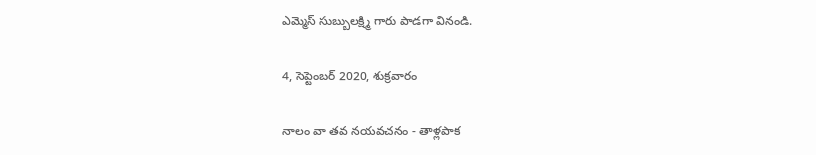ఎమ్మెస్ సుబ్బులక్ష్మి గారు పాడగా వినండి.

4, సెప్టెంబర్ 2020, శుక్రవారం

నాలం వా తవ నయవచనం - తాళ్లపాక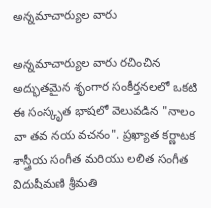అన్నమాచార్యుల వారు

అన్నమాచార్యుల వారు రచించిన అద్భుతమైన శృంగార సంకీర్తనలలో ఒకటి ఈ సంస్కృత భాషలో వెలువడిన "నాలం వా తవ నయ వచనం". ప్రఖ్యాత కర్ణాటక శాస్త్రీయ సంగీత మరియు లలిత సంగీత విదుషీమణి శ్రీమతి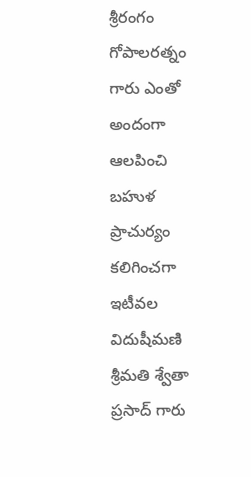శ్రీరంగం గోపాలరత్నం గారు ఎంతో అందంగా ఆలపించి బహుళ ప్రాచుర్యం కలిగించగా ఇటీవల విదుషీమణి శ్రీమతి శ్వేతా ప్రసాద్ గారు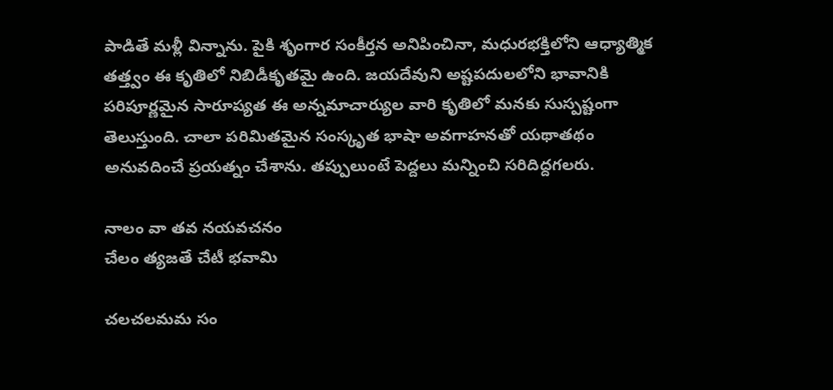పాడితే మళ్లీ విన్నాను. పైకి శృంగార సంకీర్తన అనిపించినా, మధురభక్తిలోని ఆధ్యాత్మిక తత్త్వం ఈ కృతిలో నిబిడీకృతమై ఉంది. జయదేవుని అష్టపదులలోని భావానికి పరిపూర్ణమైన సారూప్యత ఈ అన్నమాచార్యుల వారి కృతిలో మనకు సుస్పష్టంగా తెలుస్తుంది. చాలా పరిమితమైన సంస్కృత భాషా అవగాహనతో యథాతథం అనువదించే ప్రయత్నం చేశాను. తప్పులుంటే పెద్దలు మన్నించి సరిదిద్దగలరు.

నాలం వా తవ నయవచనం
చేలం త్యజతే చేటీ భవామి

చలచలమమ సం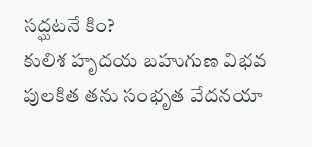సద్ఘటనే కిం?
కులిశ హృదయ బహుగుణ విభవ
పులకిత తను సంభృత వేదనయా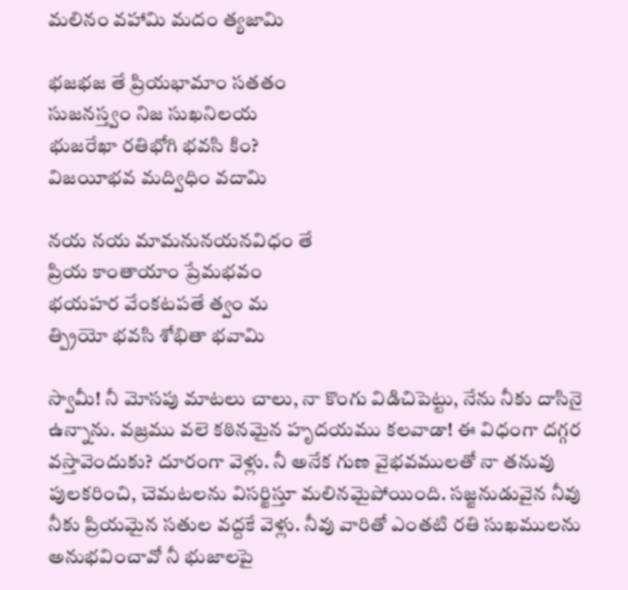మలినం వహామి మదం త్యజామి

భజభజ తే ప్రియభామాం సతతం
సుజనస్త్వం నిజ సుఖనిలయ
భుజరేఖా రతిభోగి భవసి కిం?
విజయీభవ మద్విధిం వదామి

నయ నయ మామనునయనవిధం తే
ప్రియ కాంతాయాం ప్రేమభవం
భయహర వేంకటపతే త్వం మ
త్ప్రియో భవసి శోభితా భవామి

స్వామీ! నీ మోసపు మాటలు చాలు, నా కొంగు విడిచిపెట్టు, నేను నీకు దాసినై ఉన్నాను. వజ్రము వలె కఠినమైన హృదయము కలవాడా! ఈ విధంగా దగ్గర వస్తావెందుకు? దూరంగా వెళ్లు. నీ అనేక గుణ వైభవములతో నా తనువు పులకరించి, చెమటలను విసర్జిస్తూ మలినమైపోయింది. సజ్జనుడువైన నీవు నీకు ప్రియమైన సతుల వద్దకే వెళ్లు. నీవు వారితో ఎంతటి రతి సుఖములను అనుభవించావో నీ భుజాలపై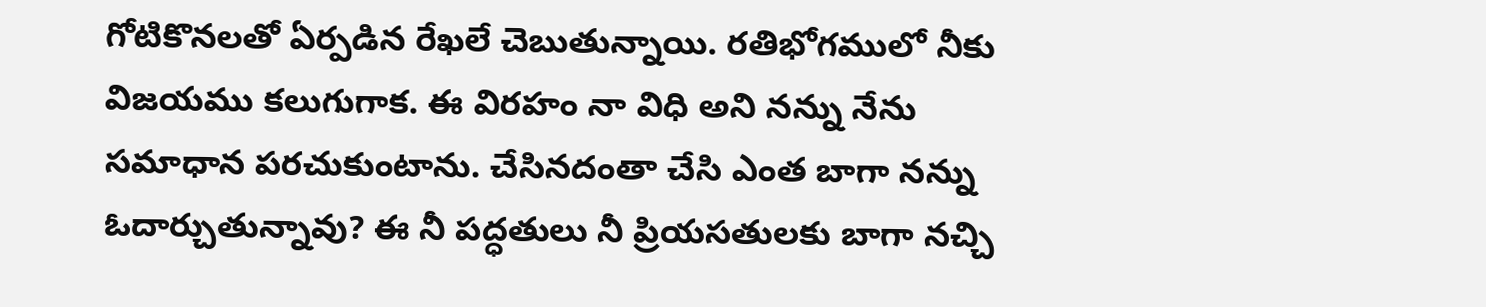గోటికొనలతో ఏర్పడిన రేఖలే చెబుతున్నాయి. రతిభోగములో నీకు విజయము కలుగుగాక. ఈ విరహం నా విధి అని నన్ను నేను సమాధాన పరచుకుంటాను. చేసినదంతా చేసి ఎంత బాగా నన్ను ఓదార్చుతున్నావు? ఈ నీ పద్ధతులు నీ ప్రియసతులకు బాగా నచ్చి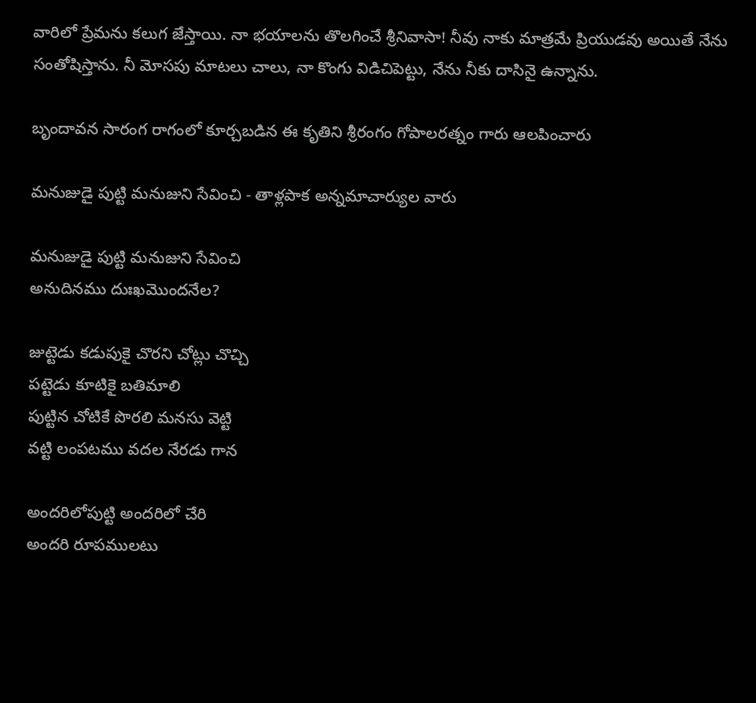వారిలో ప్రేమను కలుగ జేస్తాయి. నా భయాలను తొలగించే శ్రీనివాసా! నీవు నాకు మాత్రమే ప్రియుడవు అయితే నేను సంతోషిస్తాను. నీ మోసపు మాటలు చాలు, నా కొంగు విడిచిపెట్టు, నేను నీకు దాసినై ఉన్నాను.

బృందావన సారంగ రాగంలో కూర్చబడిన ఈ కృతిని శ్రీరంగం గోపాలరత్నం గారు ఆలపించారు

మనుజుడై పుట్టి మనుజుని సేవించి - తాళ్లపాక అన్నమాచార్యుల వారు

మనుజుడై పుట్టి మనుజుని సేవించి
అనుదినము దుఃఖమొందనేల?

జుట్టెడు కడుపుకై చొరని చోట్లు చొచ్చి
పట్టెడు కూటికై బతిమాలి
పుట్టిన చోటికే పొరలి మనసు వెట్టి
వట్టి లంపటము వదల నేరడు గాన

అందరిలోపుట్టి అందరిలో చేరి
అందరి రూపములటు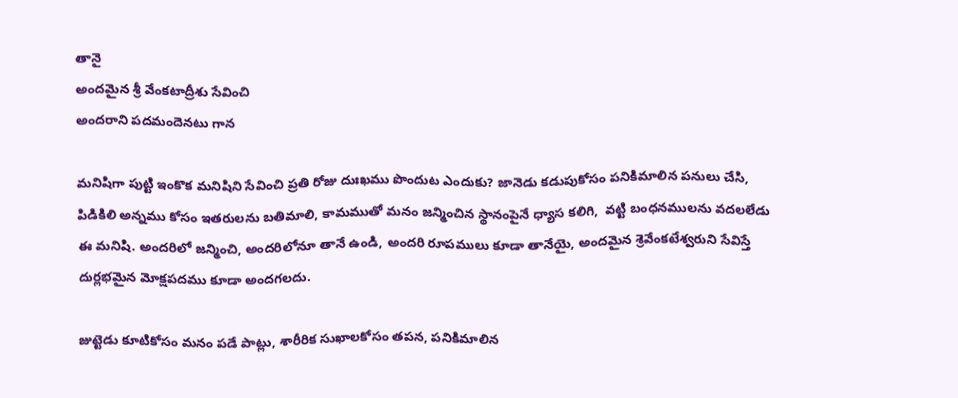తానై
అందమైన శ్రీ వేంకటాద్రీశు సేవించి
అందరాని పదమందెనటు గాన

మనిషిగా పుట్టి ఇంకొక మనిషిని సేవించి ప్రతి రోజు దుఃఖము పొందుట ఎందుకు? జానెడు కడుపుకోసం పనికిమాలిన పనులు చేసి, పిడికిలి అన్నము కోసం ఇతరులను బతిమాలి, కామముతో మనం జన్మించిన స్థానంపైనే ధ్యాస కలిగి,  వట్టి బంధనములను వదలలేడు ఈ మనిషి. అందరిలో జన్మించి, అందరిలోనూ తానే ఉండి, అందరి రూపములు కూడా తానేయై, అందమైన శ్రెవేంకటేశ్వరుని సేవిస్తే దుర్లభమైన మోక్షపదము కూడా అందగలదు.

జుట్టెడు కూటికోసం మనం పడే పాట్లు, శారీరిక సుఖాలకోసం తపన, పనికిమాలిన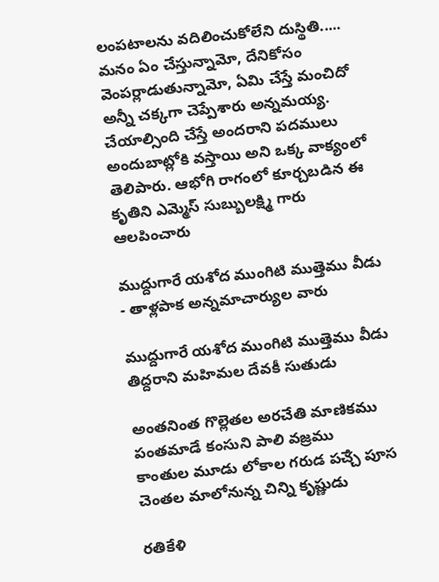లంపటాలను వదిలించుకోలేని దుస్థితి..... మనం ఏం చేస్తున్నామో, దేనికోసం వెంపర్లాడుతున్నామో, ఏమి చేస్తే మంచిదో అన్నీ చక్కగా చెప్పేశారు అన్నమయ్య. చేయాల్సింది చేస్తే అందరాని పదములు అందుబాట్లోకి వస్తాయి అని ఒక్క వాక్యంలో తెలిపారు. ఆభోగి రాగంలో కూర్చబడిన ఈ కృతిని ఎమ్మెస్ సుబ్బులక్ష్మి గారు ఆలపించారు

ముద్దుగారే యశోద ముంగిటి ముత్తెము వీడు - తాళ్లపాక అన్నమాచార్యుల వారు

ముద్దుగారే యశోద ముంగిటి ముత్తెము వీడు
తిద్దరాని మహిమల దేవకీ సుతుడు

అంతనింత గొల్లెతల అరచేతి మాణికము
పంతమాడే కంసుని పాలి వజ్రము
కాంతుల మూడు లోకాల గరుడ పౘ్చ పూస
చెంతల మాలోనున్న చిన్ని కృష్ణుడు

రతికేళి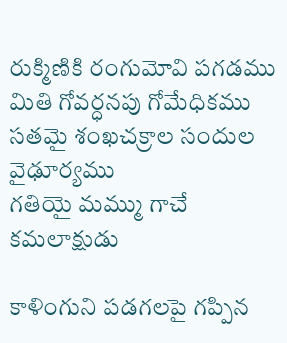రుక్మిణికి రంగుమోవి పగడము
మితి గోవర్ధనపు గోమేధికము
సతమై శంఖచక్రాల సందుల వైఢూర్యము
గతియై మమ్ము గాచే కమలాక్షుడు

కాళింగుని పడగలపై గప్పిన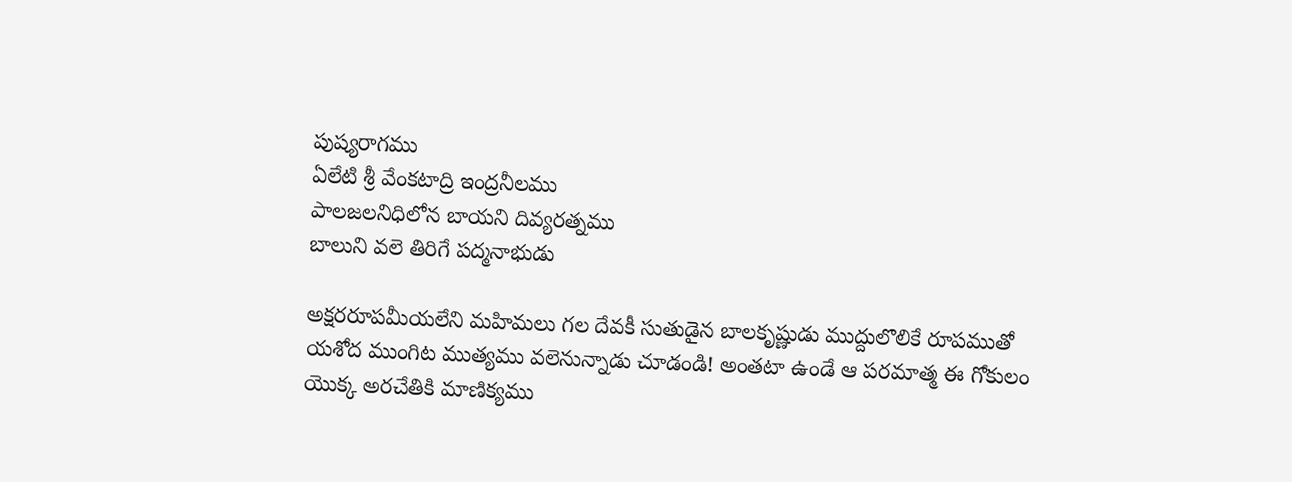పుష్యరాగము
ఏలేటి శ్రీ వేంకటాద్రి ఇంద్రనీలము
పాలజలనిధిలోన బాయని దివ్యరత్నము
బాలుని వలె తిరిగే పద్మనాభుడు

అక్షరరూపమీయలేని మహిమలు గల దేవకీ సుతుడైన బాలకృష్ణుడు ముద్దులొలికే రూపముతో యశోద ముంగిట ముత్యము వలెనున్నాడు చూడండి! అంతటా ఉండే ఆ పరమాత్మ ఈ గోకులం యొక్క అరచేతికి మాణిక్యము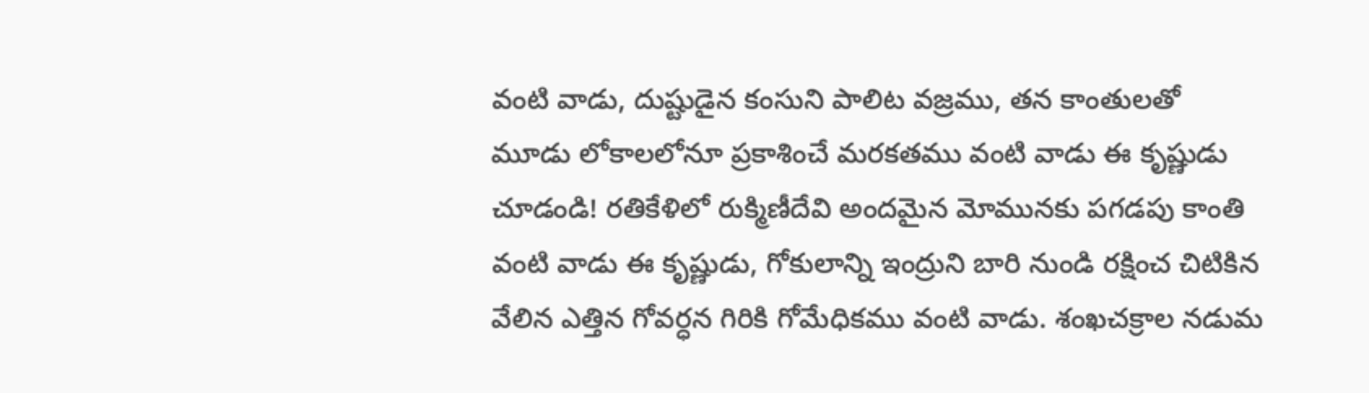వంటి వాడు, దుష్టుడైన కంసుని పాలిట వజ్రము, తన కాంతులతో మూడు లోకాలలోనూ ప్రకాశించే మరకతము వంటి వాడు ఈ కృష్ణుడు చూడండి! రతికేళిలో రుక్మిణీదేవి అందమైన మోమునకు పగడపు కాంతి వంటి వాడు ఈ కృష్ణుడు, గోకులాన్ని ఇంద్రుని బారి నుండి రక్షించ చిటికిన వేలిన ఎత్తిన గోవర్ధన గిరికి గోమేధికము వంటి వాడు. శంఖచక్రాల నడుమ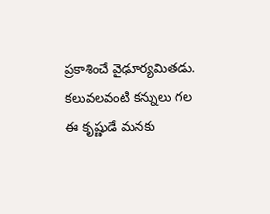ప్రకాశించే వైఢూర్యమితడు. కలువలవంటి కన్నులు గల ఈ కృష్ణుడే మనకు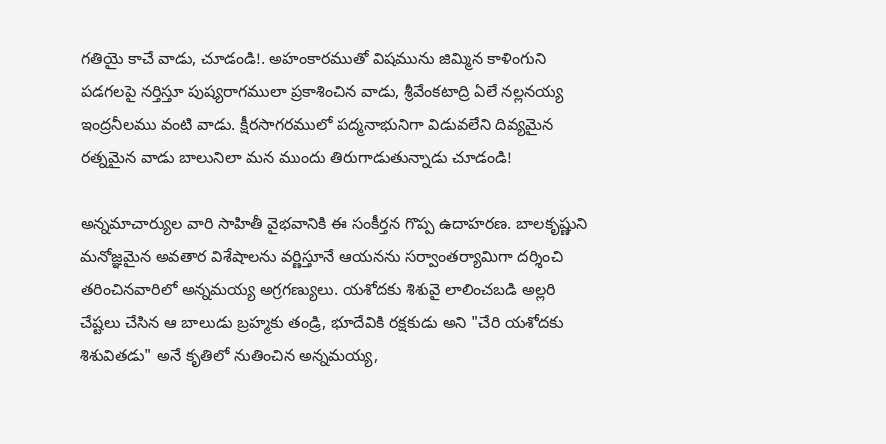గతియై కాచే వాడు, చూడండి!. అహంకారముతో విషమును జిమ్మిన కాళింగుని పడగలపై నర్తిస్తూ పుష్యరాగములా ప్రకాశించిన వాడు, శ్రీవేంకటాద్రి ఏలే నల్లనయ్య ఇంద్రనీలము వంటి వాడు. క్షీరసాగరములో పద్మనాభునిగా విడువలేని దివ్యమైన రత్నమైన వాడు బాలునిలా మన ముందు తిరుగాడుతున్నాడు చూడండి!

అన్నమాచార్యుల వారి సాహితీ వైభవానికి ఈ సంకీర్తన గొప్ప ఉదాహరణ. బాలకృష్ణుని మనోజ్ఞమైన అవతార విశేషాలను వర్ణిస్తూనే ఆయనను సర్వాంతర్యామిగా దర్శించి తరించినవారిలో అన్నమయ్య అగ్రగణ్యులు. యశోదకు శిశువై లాలించబడి అల్లరి చేష్టలు చేసిన ఆ బాలుడు బ్రహ్మకు తండ్రి, భూదేవికి రక్షకుడు అని "చేరి యశోదకు శిశువితడు" అనే కృతిలో నుతించిన అన్నమయ్య,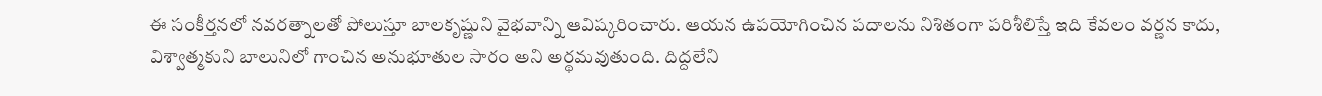ఈ సంకీర్తనలో నవరత్నాలతో పోలుస్తూ బాలకృష్ణుని వైభవాన్ని ఆవిష్కరించారు. ఆయన ఉపయోగించిన పదాలను నిశితంగా పరిశీలిస్తే ఇది కేవలం వర్ణన కాదు, విశ్వాత్మకుని బాలునిలో గాంచిన అనుభూతుల సారం అని అర్థమవుతుంది. దిద్దలేని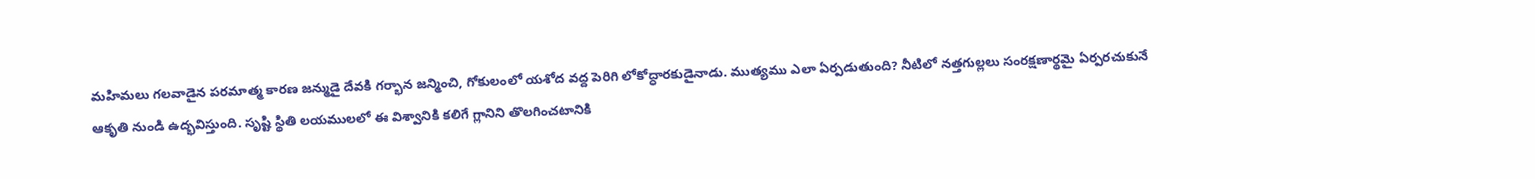మహిమలు గలవాడైన పరమాత్మ కారణ జన్ముడై దేవకి గర్భాన జన్మించి, గోకులంలో యశోద వద్ద పెరిగి లోకోద్ధారకుడైనాడు. ముత్యము ఎలా ఏర్పడుతుంది? నీటిలో నత్తగుల్లలు సంరక్షణార్థమై ఏర్పరచుకునే ఆకృతి నుండి ఉద్భవిస్తుంది. సృష్టి స్థితి లయములలో ఈ విశ్వానికి కలిగే గ్లానిని తొలగించటానికి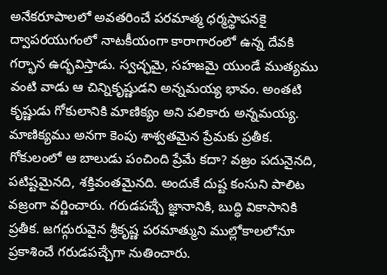అనేకరూపాలలో అవతరించే పరమాత్మ ధర్మస్థాపనకై ద్వాపరయుగంలో నాటకీయంగా కారాగారంలో ఉన్న దేవకి గర్భాన ఉద్భవిస్తాడు. స్వచ్ఛమై, సహజమై యుండే ముత్యము వంటి వాడు ఆ చిన్నికృష్ణుడని అన్నమయ్య భావం. అంతటి కృష్ణుడు గోకులానికి మాణిక్యం అని పలికారు అన్నమయ్య. మాణిక్యము అనగా కెంపు శాశ్వతమైన ప్రేమకు ప్రతీక. గోకులంలో ఆ బాలుడు పంచింది ప్రేమే కదా? వజ్రం పదునైనది, పటిష్టమైనది, శక్తివంతమైనది. అందుకే దుష్ట కంసుని పాలిట వజ్రంగా వర్ణించారు. గరుడపౘ్చ జ్ఞానానికి, బుద్ధి వికాసానికి ప్రతీక. జగద్గురువైన శ్రీకృష్ణ పరమాత్ముని ముల్లోకాలలోనూ ప్రకాశించే గరుడపౘ్చగా నుతించారు.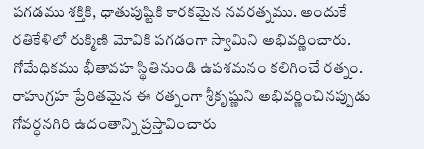పగడము శక్తికి, ధాతుపుష్టికి కారకమైన నవరత్నము. అందుకే రతికేళిలో రుక్మిణి మోవికి పగడంగా స్వామిని అభివర్ణించారు. గోమేధికము భీతావహ స్థితినుండి ఉపశమనం కలిగించే రత్నం. రాహుగ్రహ ప్రేరితమైన ఈ రత్నంగా శ్రీకృష్ణుని అభివర్ణించినప్పుడు గోవర్ధనగిరి ఉదంతాన్ని ప్రస్తావించారు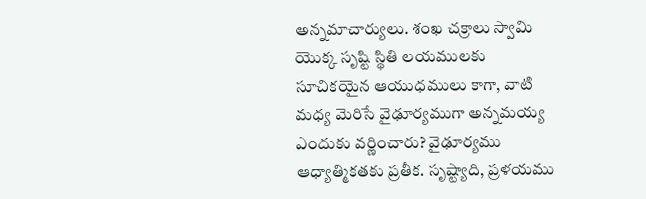అన్నమాచార్యులు. శంఖ చక్రాలు స్వామి యొక్క సృష్టి స్థితి లయములకు సూచికయైన ఆయుధములు కాగా, వాటి మధ్య మెరిసే వైఢూర్యముగా అన్నమయ్య ఎందుకు వర్ణించారు? వైఢూర్యము ఆధ్యాత్మికతకు ప్రతీక. సృష్ట్యాది, ప్రళయము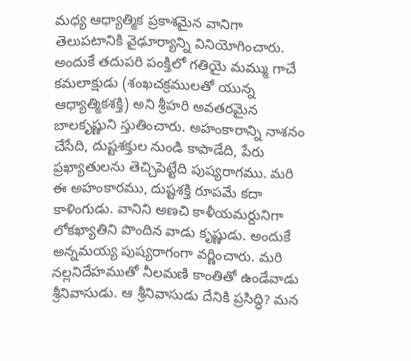మధ్య ఆధ్యాత్మిక ప్రకాశమైన వానిగా తెలుపటానికి వైఢూర్యాన్ని వినియోగించారు. అందుకే తదుపరి పంక్తిలో గతియై మమ్ము గాచే కమలాక్షుడు (శంఖచక్రములతో యున్న ఆధ్యాత్మికశక్తి) అని శ్రీహరి అవతరమైన బాలకృష్ణుని స్తుతించారు. అహంకారాన్ని నాశనం చేసేది, దుష్టశక్తుల నుండి కాపాడేది, పేరు ప్రఖ్యాతులను తెచ్చిపెట్టేది పుష్యరాగము. మరి ఈ అహంకారము, దుష్టశక్తి రూపమే కదా కాళింగుడు. వానిని అణచి కాళీయమర్దునిగా లోకఖ్యాతిని పొందిన వాడు కృష్ణుడు. అందుకే అన్నమయ్య పుష్యరాగంగా వర్ణించారు. మరి నల్లనిదేహముతో నీలమణి కాంతితో ఉండేవాడు శ్రీనివాసుడు. ఆ శ్రీనివాసుడు దేనికి ప్రసిద్ధి? మన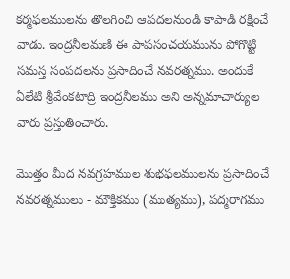కర్మఫలములను తొలగించి ఆపదలనుండి కాపాడి రక్షించే వాడు. ఇంద్రనీలమణి ఈ పాపసంచయమును పోగొట్టి సమస్త సంపదలను ప్రసాదించే నవరత్నము. అందుకే ఏలేటి శ్రీవేంకటాద్రి ఇంద్రనీలము అని అన్నమాచార్యుల వారు ప్రస్తుతించారు.

మొత్తం మీద నవగ్రహముల శుభఫలములను ప్రసాదించే నవరత్నములు - మౌక్తికము (ముత్యము), పద్మరాగము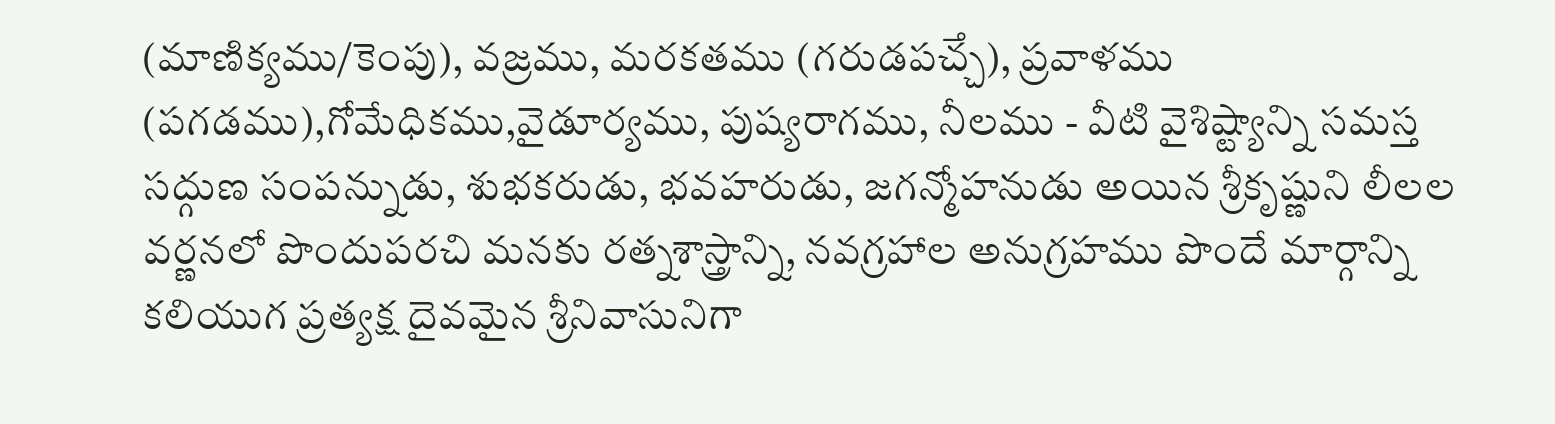(మాణిక్యము/కెంపు), వజ్రము, మరకతము (గరుడపౘ్చ), ప్రవాళము (పగడము),గోమేధికము,వైడూర్యము, పుష్యరాగము, నీలము - వీటి వైశిష్ట్యాన్ని సమస్త సద్గుణ సంపన్నుడు, శుభకరుడు, భవహరుడు, జగన్మోహనుడు అయిన శ్రీకృష్ణుని లీలల వర్ణనలో పొందుపరచి మనకు రత్నశాస్త్రాన్ని, నవగ్రహాల అనుగ్రహము పొందే మార్గాన్ని కలియుగ ప్రత్యక్ష దైవమైన శ్రీనివాసునిగా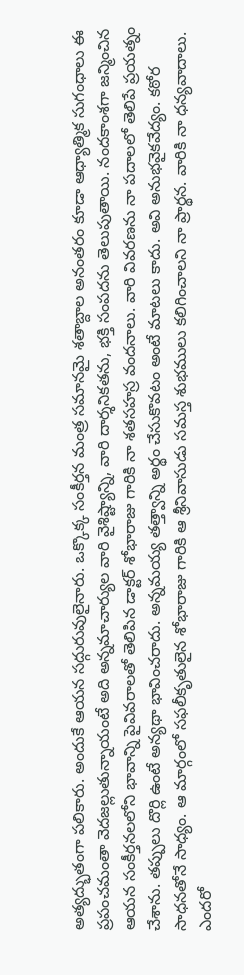అత్యద్భుతంగా పలికారు. అందుకే ఆయన సద్గురువులైనారు. ఒక్కొక్క సంకీర్తన మంత్ర సమానమై శతాబ్దాల అనంతరం కూడా ఆధ్యాత్మిక సుగంధాలు ఈ ప్రపంచమంతా వెదజల్లుతున్నాయంటే అది అన్నమాచార్యుల వారి వైశిష్ట్యాన్ని, వారి దార్శనికతను, భక్తి సంపదను తెలుపుతాయి. నందకాంశగా జన్మించిన ఆయన సంకీర్తనలలోని భావాన్ని పైవివరాలతో తెలిపిన డాక్టర్ శోభారాజు గారికి నా శతసహస్ర వందనాలు. వారి వివరణను నా పదాలలో తెలిపే ప్రయత్నం చేశాను. తప్పులు దొర్లి ఉంటే అన్యథా భావించరాదు. అన్నమయ్య తత్త్వాన్ని అర్థం చేసుకొవటం అంటే మాటలు కాదు. అవి అనుభవైకవేద్యం. కఠోర సాధనతోనే సాధ్యం. ఆ మార్గంలో సఫలీకృతులైన శోభారాజు గారికి ఆ శ్రీనివాసుడు సమస్త శుభములు కలిగించాలని నా ప్రార్థన. వారికి నా ధన్యవాదాలు. ఎందరో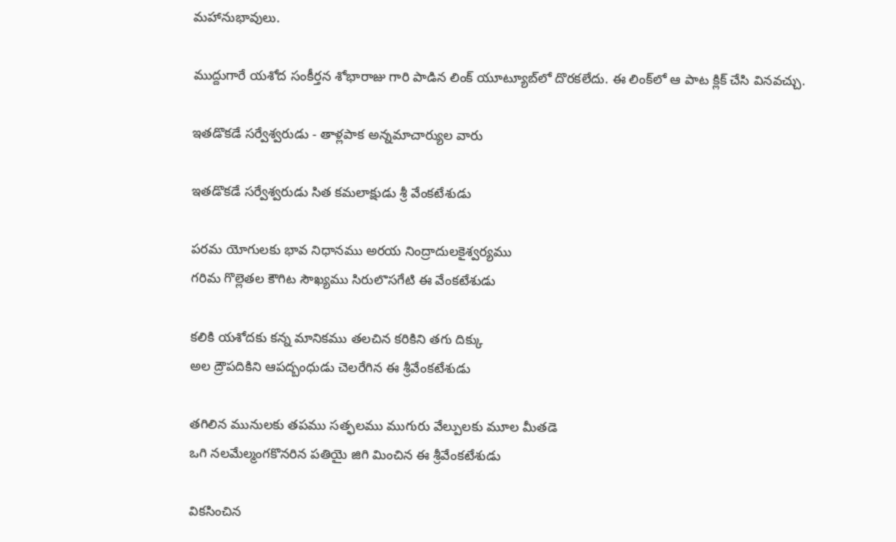మహానుభావులు.

ముద్దుగారే యశోద సంకీర్తన శోభారాజు గారి పాడిన లింక్ యూట్యూబ్‌లో దొరకలేదు. ఈ లింక్‌లో ఆ పాట క్లిక్ చేసి వినవచ్చు.

ఇతడొకడే సర్వేశ్వరుడు - తాళ్లపాక అన్నమాచార్యుల వారు

ఇతడొకడే సర్వేశ్వరుడు సిత కమలాక్షుడు శ్రీ వేంకటేశుడు

పరమ యోగులకు భావ నిధానము అరయ నింద్రాదులకైశ్వర్యము
గరిమ గొల్లెతల కౌగిట సౌఖ్యము సిరులొసగేటి ఈ వేంకటేశుడు

కలికి యశోదకు కన్న మానికము తలచిన కరికిని తగు దిక్కు
అల ద్రౌపదికిని ఆపద్బంధుడు చెలరేగిన ఈ శ్రీవేంకటేశుడు

తగిలిన మునులకు తపము సత్ఫలము ముగురు వేల్పులకు మూల మీతడె
ఒగి నలమేల్మంగకొనరిన పతియై జిగి మించిన ఈ శ్రీవేంకటేశుడు

వికసించిన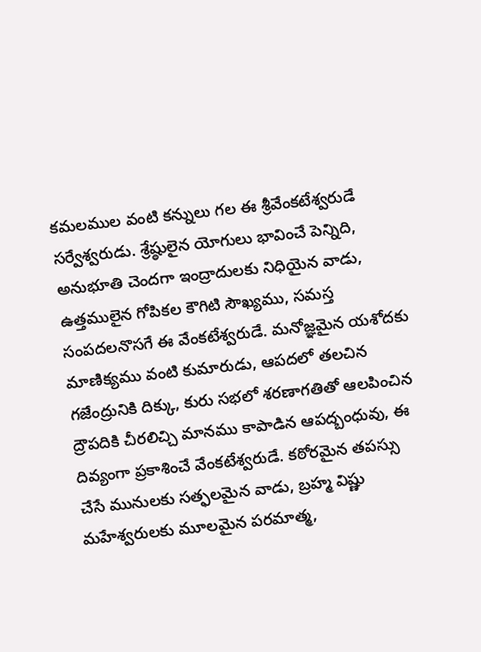కమలముల వంటి కన్నులు గల ఈ శ్రీవేంకటేశ్వరుడే సర్వేశ్వరుడు. శ్రేష్ఠులైన యోగులు భావించే పెన్నిది, అనుభూతి చెందగా ఇంద్రాదులకు నిధియైన వాడు, ఉత్తములైన గోపికల కౌగిటి సౌఖ్యము, సమస్త సంపదలనొసగే ఈ వేంకటేశ్వరుడే. మనోజ్ఞమైన యశోదకు మాణిక్యము వంటి కుమారుడు, ఆపదలో తలచిన గజేంద్రునికి దిక్కు, కురు సభలో శరణాగతితో ఆలపించిన ద్రౌపదికి చీరలిచ్చి మానము కాపాడిన ఆపద్బంధువు, ఈ దివ్యంగా ప్రకాశించే వేంకటేశ్వరుడే. కఠోరమైన తపస్సు చేసే మునులకు సత్ఫలమైన వాడు, బ్రహ్మ విష్ణు మహేశ్వరులకు మూలమైన పరమాత్మ,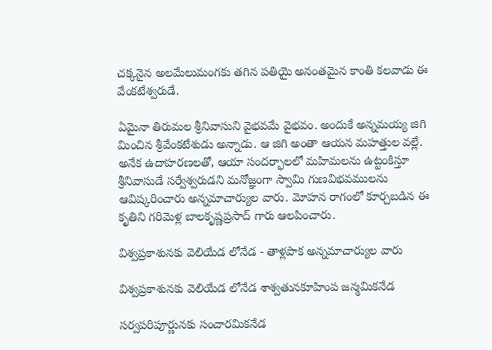చక్కనైన అలమేలుమంగకు తగిన పతియై అనంతమైన కాంతి కలవాడు ఈ వేంకటేశ్వరుడే.

ఏమైనా తిరుమల శ్రీనివాసుని వైభవమే వైభవం. అందుకే అన్నమయ్య జిగి మించిన శ్రీవేంకటేశుడు అన్నాడు. ఆ జిగి అంతా ఆయన మహత్తుల వల్లే. అనేక ఉదాహరణలతో, ఆయా సందర్భాలలో మహిమలను ఉట్టంకిస్తూ శ్రీనివాసుడే సర్వేశ్వరుడని మనోజ్ఞంగా స్వామి గుణవిభవములను ఆవిష్కరించారు అన్నమాచార్యుల వారు. మోహన రాగంలో కూర్చబడిన ఈ కృతిని గరిమెళ్ల బాలకృష్ణప్రసాద్ గారు ఆలపించారు.

విశ్వప్రకాశునకు వెలియేడ లోనేడ - తాళ్లపాక అన్నమాచార్యుల వారు

విశ్వప్రకాశునకు వెలియేడ లోనేడ శాశ్వతునకూహింప జన్మమికనేడ

సర్వపరిపూర్ణునకు సంచారమికనేడ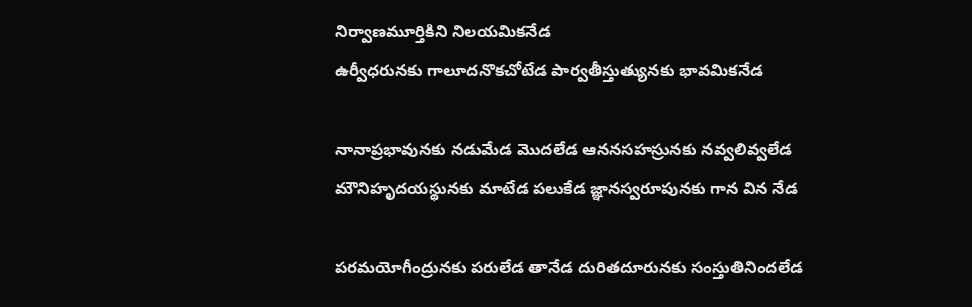నిర్వాణమూర్తికిని నిలయమికనేడ
ఉర్వీధరునకు గాలూదనొకచోటేడ పార్వతీస్తుత్యునకు భావమికనేడ

నానాప్రభావునకు నడుమేడ మొదలేడ ఆననసహస్రునకు నవ్వలివ్వలేడ
మౌనిహృదయస్థునకు మాటేడ పలుకేడ జ్ఞానస్వరూపునకు గాన విన నేడ

పరమయోగీంద్రునకు పరులేడ తానేడ దురితదూరునకు సంస్తుతినిందలేడ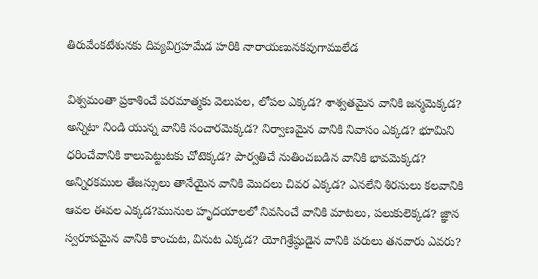తిరువేంకటేశునకు దివ్యవిగ్రహమేడ హరికి నారాయణునకవుగాములేడ

విశ్వమంతా ప్రకాశించే పరమాత్మకు వెలుపల, లోపల ఎక్కడ? శాశ్వతమైన వానికి జన్మమెక్కడ? అన్నిటా నిండి యున్న వానికి సంచారమెక్కడ? నిర్వాణమైన వానికి నివాసం ఎక్కడ? భూమిని ధరించేవానికి కాలుపెట్టుటకు చోటెక్కడ? పార్వతిచే నుతించబడిన వానికి భావమెక్కడ? అన్నిరకముల తేజస్సులు తానేయైన వానికి మొదలు చివర ఎక్కడ? ఎనలేని శిరసులు కలవానికి ఆవల ఈవల ఎక్కడ?మునుల హృదయాలలో నివసించే వానికి మాటలు, పలుకులెక్కడ? జ్ఞాన స్వరూపమైన వానికి కాంచుట, వినుట ఎక్కడ? యోగిశ్రేష్ఠుడైన వానికి పరులు తనవారు ఎవరు?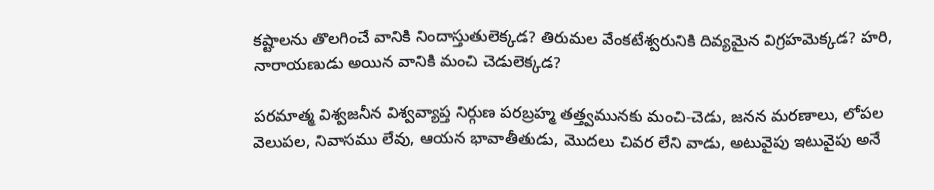కష్టాలను తొలగించే వానికి నిందాస్తుతులెక్కడ? తిరుమల వేంకటేశ్వరునికి దివ్యమైన విగ్రహమెక్కడ? హరి, నారాయణుడు అయిన వానికి మంచి చెడులెక్కడ?

పరమాత్మ విశ్వజనీన విశ్వవ్యాప్త నిర్గుణ పరబ్రహ్మ తత్త్వమునకు మంచి-చెడు, జనన మరణాలు, లోపల వెలుపల, నివాసము లేవు, ఆయన భావాతీతుడు, మొదలు చివర లేని వాడు, అటువైపు ఇటువైపు అనే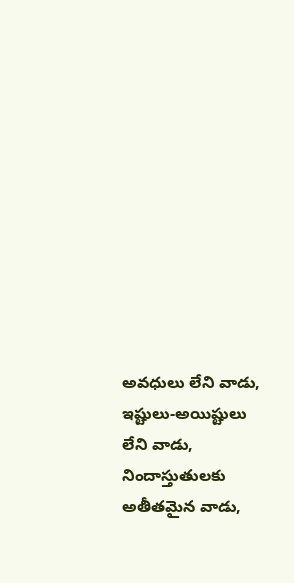అవధులు లేని వాడు, ఇష్టులు-అయిష్టులు లేని వాడు, నిందాస్తుతులకు అతీతమైన వాడు,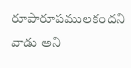రూపారూపములకందని వాడు అని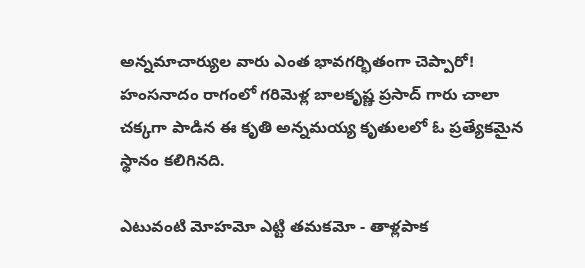అన్నమాచార్యుల వారు ఎంత భావగర్భితంగా చెప్పారో! హంసనాదం రాగంలో గరిమెళ్ల బాలకృష్ణ ప్రసాద్ గారు చాలా చక్కగా పాడిన ఈ కృతి అన్నమయ్య కృతులలో ఓ ప్రత్యేకమైన స్థానం కలిగినది.

ఎటువంటి మోహమో ఎట్టి తమకమో - తాళ్లపాక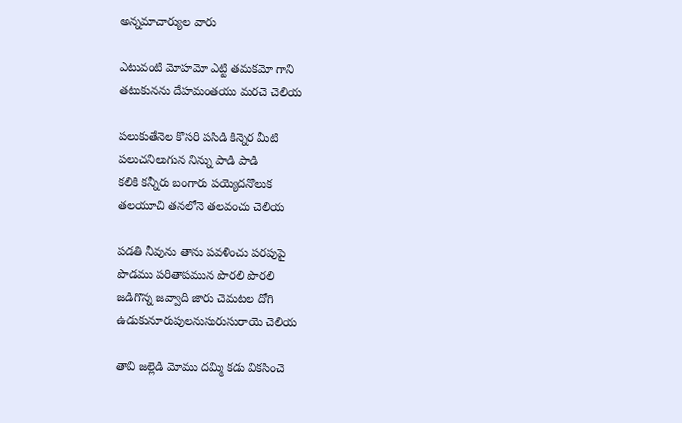అన్నమాచార్యుల వారు

ఎటువంటి మోహమో ఎట్టి తమకమో గాని
తటుకునను దేహమంతయు మరచె చెలియ

పలుకుతేనెల కొసరి పసిడి కిన్నెర మీటి
పలుచనిలుగున నిన్ను పాడి పాడి
కలికి కన్నీరు బంగారు పయ్యెదనొలుక
తలయూచి తనలోనె తలవంచు చెలియ

పడతి నీవును తాను పవళించు పరపుపై
పొడము పరితాపమున పొరలి పొరలి
జడిగొన్న జవ్వాది జారు చెమటల దోగి
ఉడుకునూరుపులనుసురుసురాయె చెలియ

తావి జల్లెడి మోము దమ్మి కడు వికసించె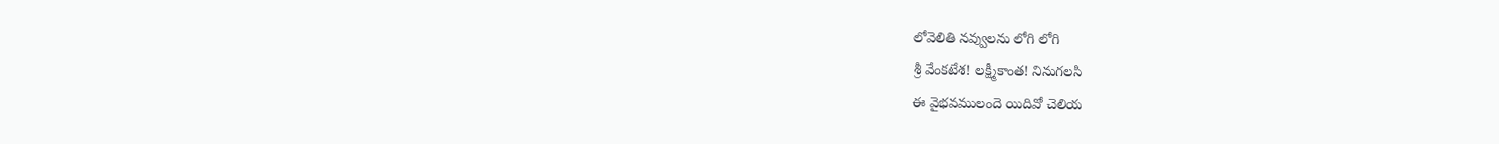లోవెలితి నవ్వులను లోగి లోగి
శ్రీ వేంకటేశ! లక్ష్మీకాంత! నినుగలసి
ఈ వైభవములందె యిదివో చెలియ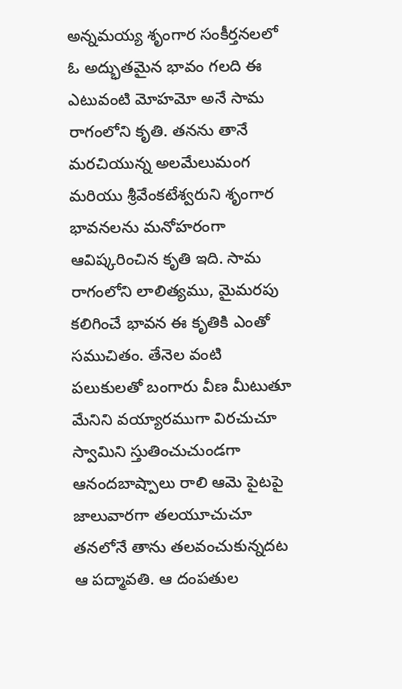అన్నమయ్య శృంగార సంకీర్తనలలో ఓ అద్భుతమైన భావం గలది ఈ ఎటువంటి మోహమో అనే సామ రాగంలోని కృతి. తనను తానే మరచియున్న అలమేలుమంగ మరియు శ్రీవేంకటేశ్వరుని శృంగార భావనలను మనోహరంగా ఆవిష్కరించిన కృతి ఇది. సామ రాగంలోని లాలిత్యము, మైమరపు కలిగించే భావన ఈ కృతికి ఎంతో సముచితం. తేనెల వంటి పలుకులతో బంగారు వీణ మీటుతూ మేనిని వయ్యారముగా విరచుచూ స్వామిని స్తుతించుచుండగా ఆనందబాష్పాలు రాలి ఆమె పైటపై జాలువారగా తలయూచుచూ తనలోనే తాను తలవంచుకున్నదట ఆ పద్మావతి. ఆ దంపతుల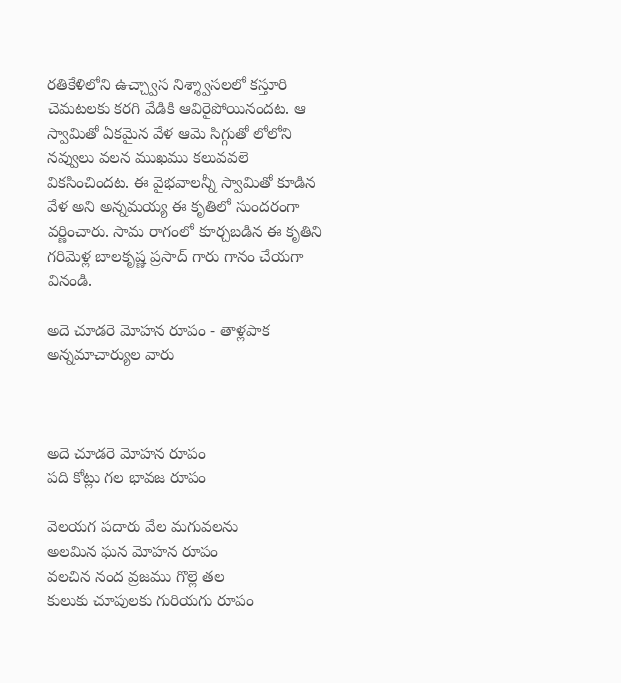రతికేళిలోని ఉచ్చ్వాస నిశ్శ్వాసలలో కస్తూరి చెమటలకు కరగి వేడికి ఆవిరైపోయినందట. ఆ స్వామితో ఏకమైన వేళ ఆమె సిగ్గుతో లోలోని నవ్వులు వలన ముఖము కలువవలె వికసించిందట. ఈ వైభవాలన్నీ స్వామితో కూడిన వేళ అని అన్నమయ్య ఈ కృతిలో సుందరంగా వర్ణించారు. సామ రాగంలో కూర్చబడిన ఈ కృతిని గరిమెళ్ల బాలకృష్ణ ప్రసాద్ గారు గానం చేయగా వినండి.

అదె చూడరె మోహన రూపం - తాళ్లపాక అన్నమాచార్యుల వారు



అదె చూడరె మోహన రూపం
పది కోట్లు గల భావజ రూపం

వెలయగ పదారు వేల మగువలను
అలమిన ఘన మోహన రూపం
వలచిన నంద వ్రజము గొల్లె తల
కులుకు చూపులకు గురియగు రూపం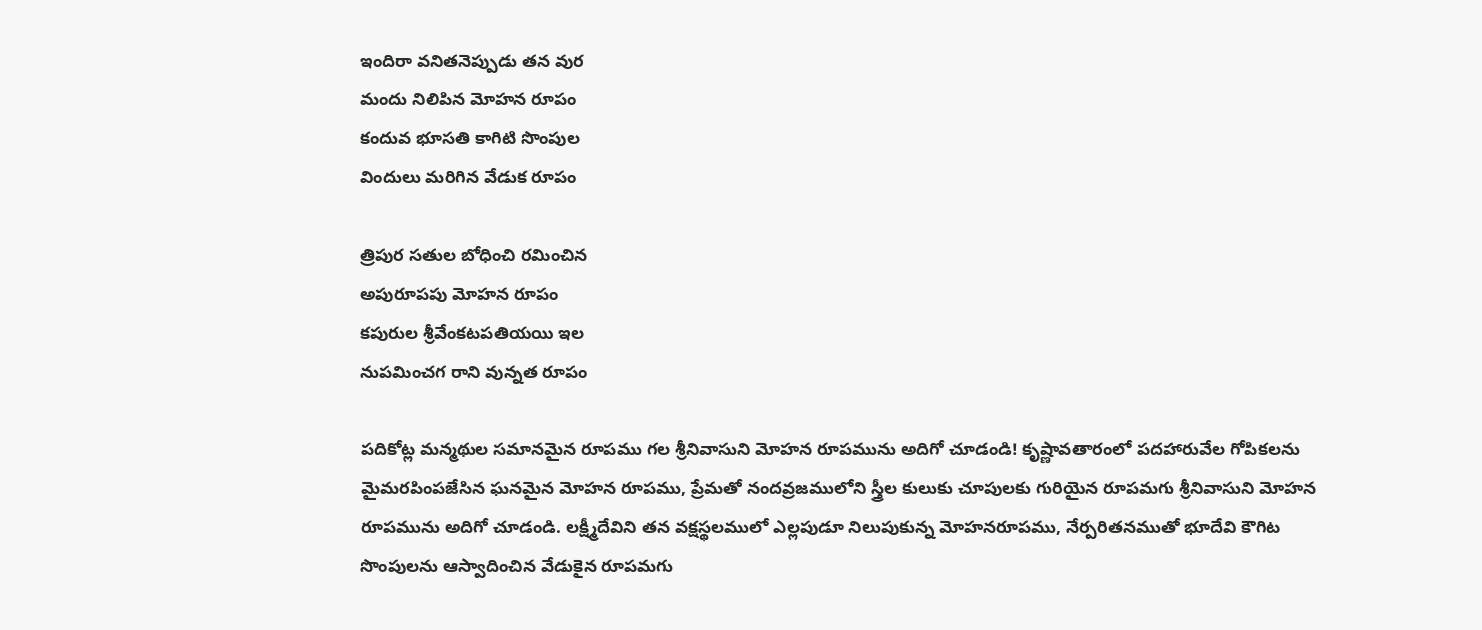ఇందిరా వనితనెప్పుడు తన వుర
మందు నిలిపిన మోహన రూపం
కందువ భూసతి కాగిటి సొంపుల
విందులు మరిగిన వేడుక రూపం

త్రిపుర సతుల బోధించి రమించిన
అపురూపపు మోహన రూపం
కపురుల శ్రీవేంకటపతియయి ఇల
నుపమించగ రాని వున్నత రూపం

పదికోట్ల మన్మథుల సమానమైన రూపము గల శ్రీనివాసుని మోహన రూపమును అదిగో చూడండి! కృష్ణావతారంలో పదహారువేల గోపికలను మైమరపింపజేసిన ఘనమైన మోహన రూపము, ప్రేమతో నందవ్రజములోని స్త్రీల కులుకు చూపులకు గురియైన రూపమగు శ్రీనివాసుని మోహన రూపమును అదిగో చూడండి. లక్ష్మీదేవిని తన వక్షస్థలములో ఎల్లపుడూ నిలుపుకున్న మోహనరూపము, నేర్పరితనముతో భూదేవి కౌగిట సొంపులను ఆస్వాదించిన వేడుకైన రూపమగు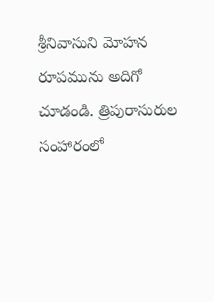శ్రీనివాసుని మోహన రూపమును అదిగో చూడండి. త్రిపురాసురుల సంహారంలో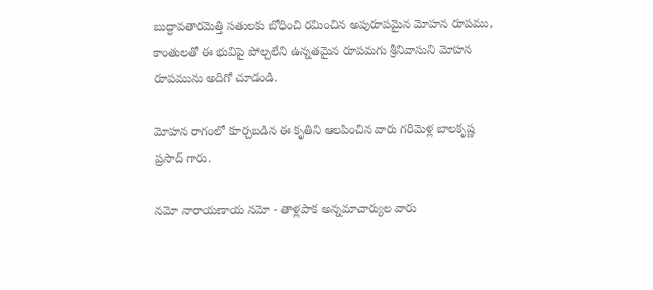బుద్ధావతారమెత్తి సతులకు బోధించి రమించిన అపురూపమైన మోహన రూపము, కాంతులతో ఈ భువిపై పోల్చలేని ఉన్నతమైన రూపమగు శ్రీనివాసుని మోహన రూపమును అదిగో చూడండి.

మోహన రాగంలో కూర్చబడిన ఈ కృతిని ఆలపించిన వారు గరిమెళ్ల బాలకృష్ణ ప్రసాద్ గారు.

నమో నారాయణాయ నమో - తాళ్లపాక అన్నమాచార్యుల వారు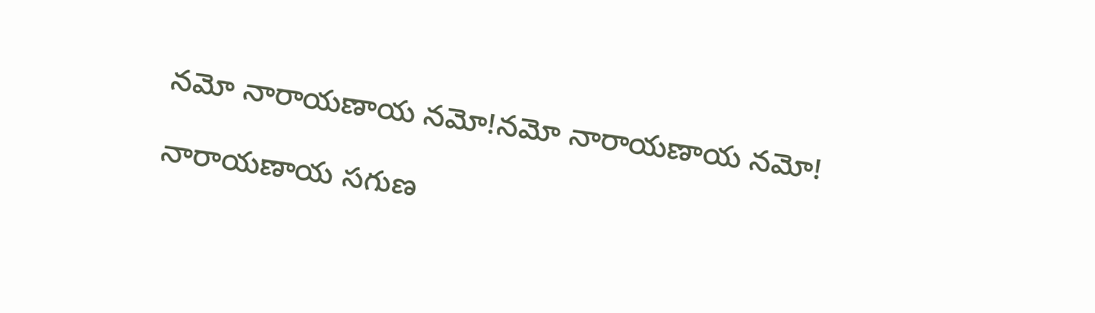నమో నారాయణాయ నమో!నమో నారాయణాయ నమో!

నారాయణాయ సగుణ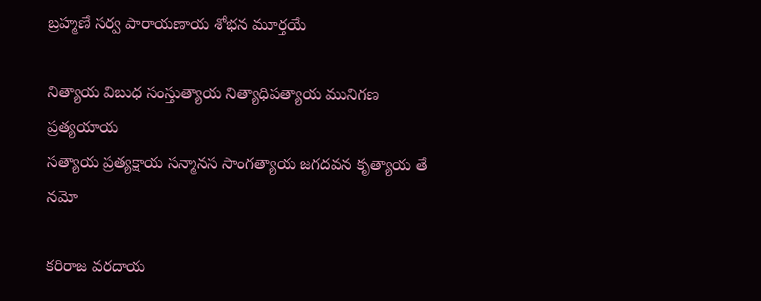బ్రహ్మణే సర్వ పారాయణాయ శోభన మూర్తయే

నిత్యాయ విబుధ సంస్తుత్యాయ నిత్యాధిపత్యాయ మునిగణ ప్రత్యయాయ
సత్యాయ ప్రత్యక్షాయ సన్మానస సాంగత్యాయ జగదవన కృత్యాయ తే నమో

కరిరాజ వరదాయ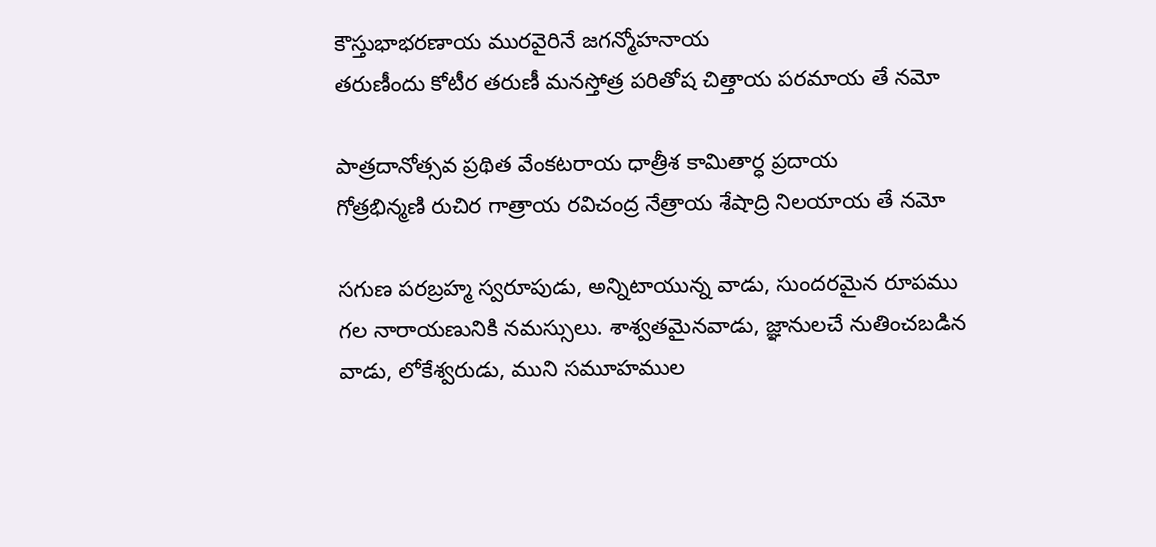కౌస్తుభాభరణాయ మురవైరినే జగన్మోహనాయ
తరుణీందు కోటీర తరుణీ మనస్తోత్ర పరితోష చిత్తాయ పరమాయ తే నమో

పాత్రదానోత్సవ ప్రథిత వేంకటరాయ ధాత్రీశ కామితార్ధ ప్రదాయ
గోత్రభిన్మణి రుచిర గాత్రాయ రవిచంద్ర నేత్రాయ శేషాద్రి నిలయాయ తే నమో

సగుణ పరబ్రహ్మ స్వరూపుడు, అన్నిటాయున్న వాడు, సుందరమైన రూపము గల నారాయణునికి నమస్సులు. శాశ్వతమైనవాడు, జ్ఞానులచే నుతించబడిన వాడు, లోకేశ్వరుడు, ముని సమూహముల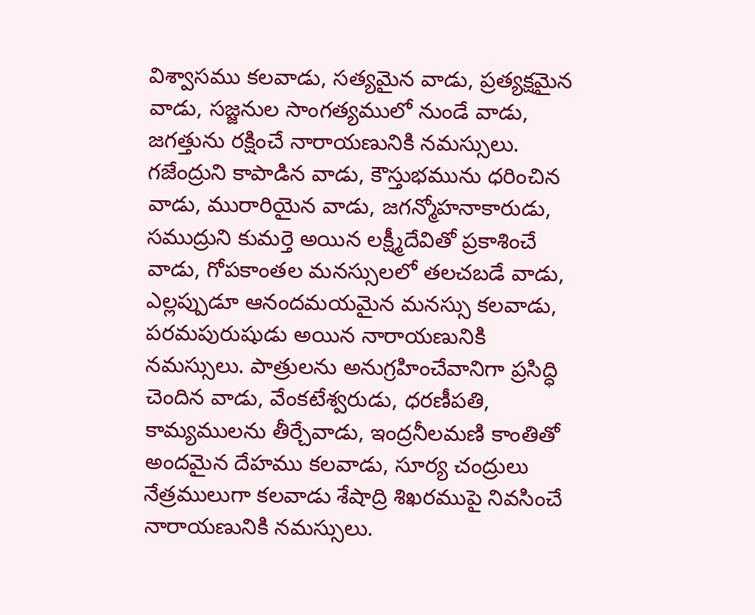విశ్వాసము కలవాడు, సత్యమైన వాడు, ప్రత్యక్షమైన వాడు, సజ్జనుల సాంగత్యములో నుండే వాడు, జగత్తును రక్షించే నారాయణునికి నమస్సులు. గజేంద్రుని కాపాడిన వాడు, కౌస్తుభమును ధరించిన వాడు, మురారియైన వాడు, జగన్మోహనాకారుడు, సముద్రుని కుమర్తె అయిన లక్ష్మీదేవితో ప్రకాశించే వాడు, గోపకాంతల మనస్సులలో తలచబడే వాడు, ఎల్లప్పుడూ ఆనందమయమైన మనస్సు కలవాడు, పరమపురుషుడు అయిన నారాయణునికి నమస్సులు. పాత్రులను అనుగ్రహించేవానిగా ప్రసిద్ధి చెందిన వాడు, వేంకటేశ్వరుడు, ధరణీపతి, కామ్యములను తీర్చేవాడు, ఇంద్రనీలమణి కాంతితో అందమైన దేహము కలవాడు, సూర్య చంద్రులు నేత్రములుగా కలవాడు శేషాద్రి శిఖరముపై నివసించే నారాయణునికి నమస్సులు.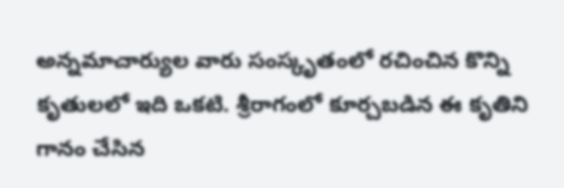అన్నమాచార్యుల వారు సంస్కృతంలో రచించిన కొన్ని కృతులలో ఇది ఒకటి. శ్రీరాగంలో కూర్చబడిన ఈ కృతిని గానం చేసిన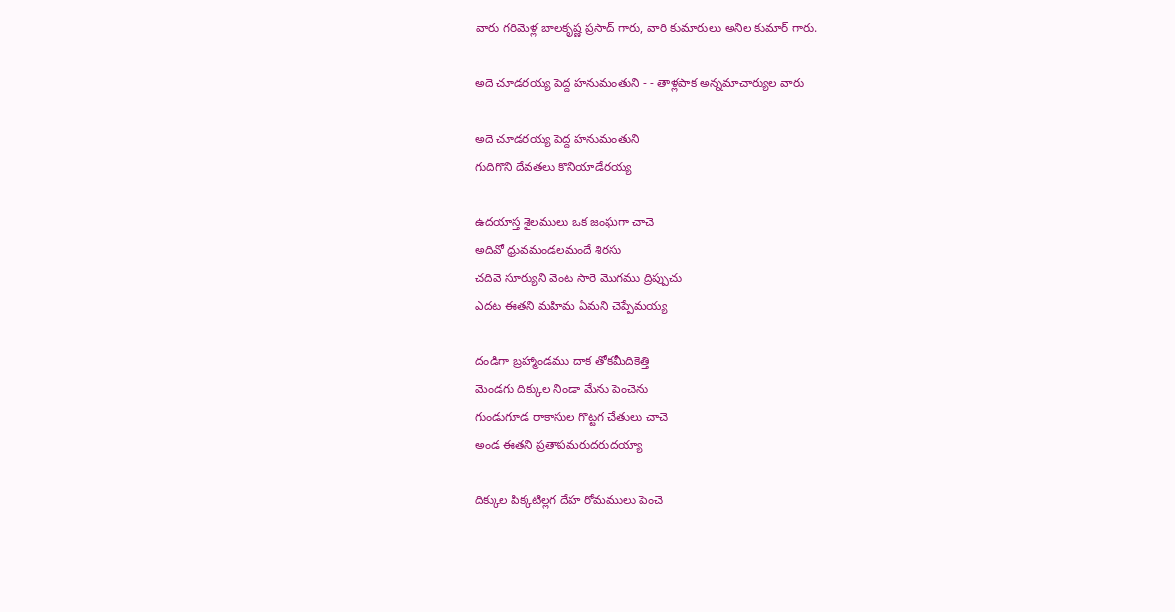వారు గరిమెళ్ల బాలకృష్ణ ప్రసాద్ గారు, వారి కుమారులు అనిల కుమార్ గారు.

అదె చూడరయ్య పెద్ద హనుమంతుని - - తాళ్లపాక అన్నమాచార్యుల వారు

అదె చూడరయ్య పెద్ద హనుమంతుని
గుదిగొని దేవతలు కొనియాడేరయ్య

ఉదయాస్త శైలములు ఒక జంఘగా చాచె
అదివో ధ్రువమండలమందే శిరసు
చదివె సూర్యుని వెంట సారె మొగము ద్రిప్పుచు
ఎదట ఈతని మహిమ ఏమని చెప్పేమయ్య

దండిగా బ్రహ్మాండము దాక తోకమీదికెత్తి
మెండగు దిక్కుల నిండా మేను పెంచెను
గుండుగూడ రాకాసుల గొట్టగ చేతులు చాచె
అండ ఈతని ప్రతాపమరుదరుదయ్యా

దిక్కుల పిక్కటిల్లగ దేహ రోమములు పెంచె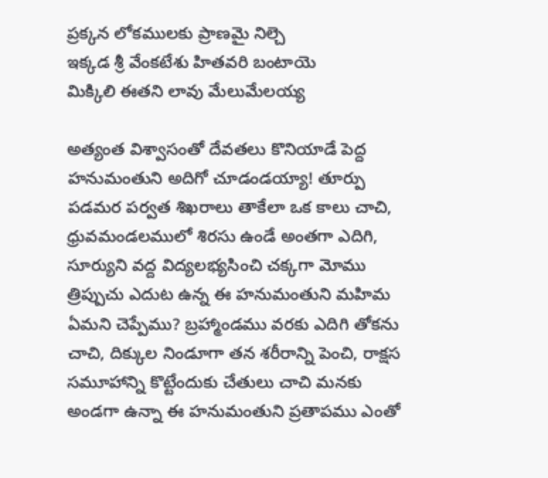ప్రక్కన లోకములకు ప్రాణమై నిల్చె
ఇక్కడ శ్రీ వేంకటేశు హితవరి బంటాయె
మిక్కిలి ఈతని లావు మేలుమేలయ్య

అత్యంత విశ్వాసంతో దేవతలు కొనియాడే పెద్ద హనుమంతుని అదిగో చూడండయ్యా! తూర్పు పడమర పర్వత శిఖరాలు తాకేలా ఒక కాలు చాచి, ధ్రువమండలములో శిరసు ఉండే అంతగా ఎదిగి, సూర్యుని వద్ద విద్యలభ్యసించి చక్కగా మోము త్రిప్పుచు ఎదుట ఉన్న ఈ హనుమంతుని మహిమ ఏమని చెప్పేము? బ్రహ్మాండము వరకు ఎదిగి తోకను చాచి, దిక్కుల నిండూగా తన శరీరాన్ని పెంచి, రాక్షస సమూహాన్ని కొట్టేందుకు చేతులు చాచి మనకు అండగా ఉన్నా ఈ హనుమంతుని ప్రతాపము ఎంతో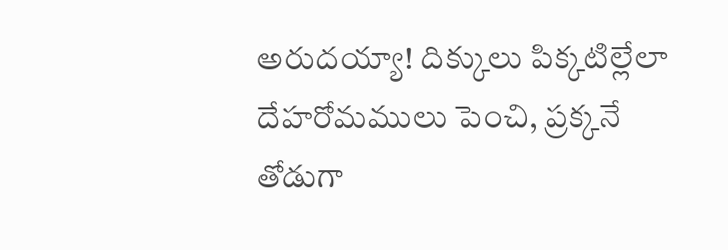అరుదయ్యా! దిక్కులు పిక్కటిల్లేలా దేహరోమములు పెంచి, ప్రక్కనే తోడుగా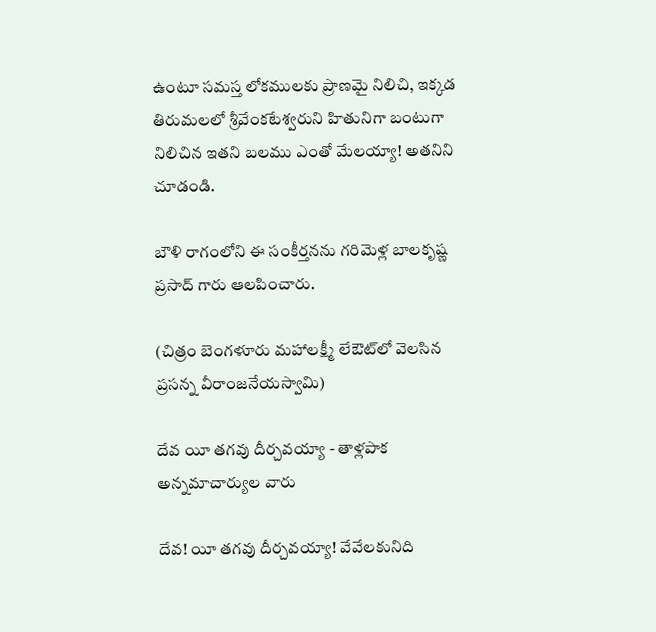ఉంటూ సమస్త లోకములకు ప్రాణమై నిలిచి, ఇక్కడ తిరుమలలో శ్రీవేంకటేశ్వరుని హితునిగా బంటుగా నిలిచిన ఇతని బలము ఎంతో మేలయ్యా! అతనిని చూడండి.

బౌళి రాగంలోని ఈ సంకీర్తనను గరిమెళ్ల బాలకృష్ణ ప్రసాద్ గారు ఆలపించారు.

(చిత్రం బెంగళూరు మహాలక్ష్మీ లేఔట్‌లో వెలసిన ప్రసన్న వీరాంజనేయస్వామి)

దేవ యీ తగవు దీర్చవయ్యా - తాళ్లపాక అన్నమాచార్యుల వారు

దేవ! యీ తగవు దీర్చవయ్యా! వేవేలకునిది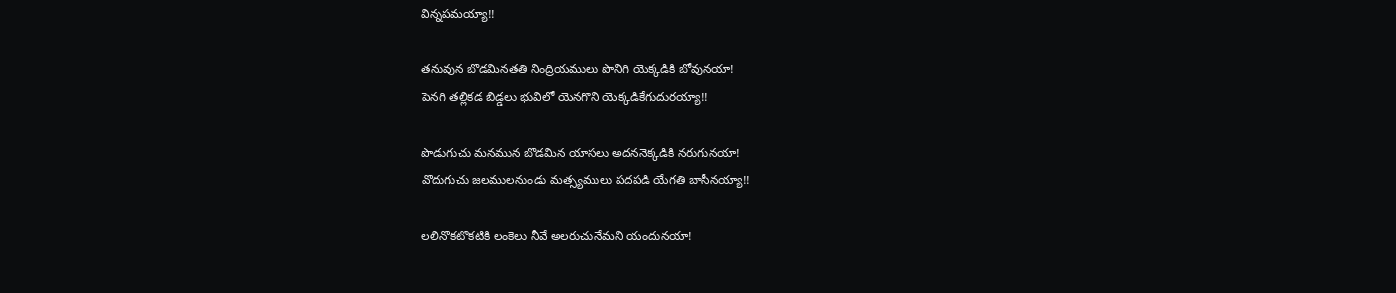విన్నపమయ్యా!!

తనువున బొడమినతతి నింద్రియములు పొనిగి యెక్కడికి బోవునయా!
పెనగి తల్లికడ బిడ్డలు భువిలో యెనగొని యెక్కడికేగుదురయ్యా!!

పొడుగుచు మనమున బొడమిన యాసలు అదననెక్కడికి నరుగునయా!
వొదుగుచు జలములనుండు మత్స్యములు పదపడి యేగతి బాసీనయ్యా!!

లలినొకటొకటికి లంకెలు నీవే అలరుచునేమని యందునయా!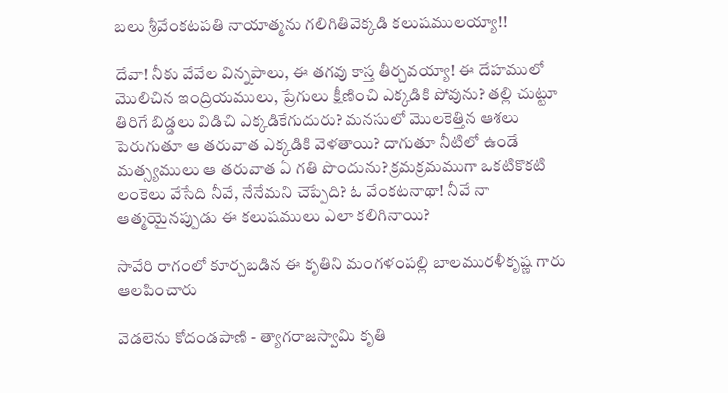బలు శ్రీవేంకటపతి నాయాత్మను గలిగితివెక్కడి కలుషములయ్యా!!

దేవా! నీకు వేవేల విన్నపాలు, ఈ తగవు కాస్త తీర్చవయ్యా! ఈ దేహములో మొలిచిన ఇంద్రియములు, ప్రేగులు క్షీణించి ఎక్కడికి పోవును? తల్లి చుట్టూ తిరిగే బిడ్డలు విడిచి ఎక్కడికేగుదురు? మనసులో మొలకెత్తిన ఆశలు పెరుగుతూ ఆ తరువాత ఎక్కడికి వెళతాయి? దాగుతూ నీటిలో ఉండే మత్స్యములు ఆ తరువాత ఏ గతి పొందును? క్రమక్రమముగా ఒకటికొకటి లంకెలు వేసేది నీవే, నేనేమని చెప్పేది? ఓ వేంకటనాథా! నీవే నా ఆత్మయైనప్పుడు ఈ కలుషములు ఎలా కలిగినాయి?

సావేరి రాగంలో కూర్చబడిన ఈ కృతిని మంగళంపల్లి బాలమురళీకృష్ణ గారు ఆలపించారు

వెడలెను కోదండపాణి - త్యాగరాజస్వామి కృతి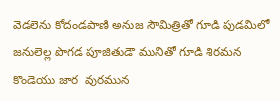వెడలెను కోదండపాణి అనుజ సౌమిత్రితో గూడి పుడమిలో జనులెల్ల పొగడ పూజితుడౌ మునితో గూడి శిరమన కొండెయు జార  వురమున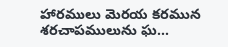హారములు మెరయ కరమున శరచాపములును ఘ...